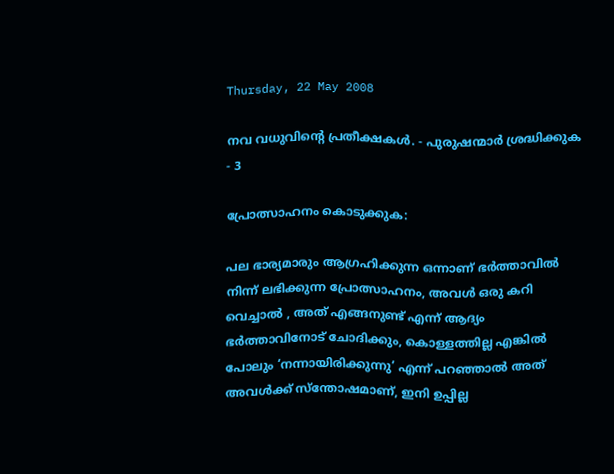Thursday, 22 May 2008

നവ വധുവിന്റെ പ്രതീക്ഷകള്‍. - പുരുഷന്മാര്‍ ശ്രദ്ധിക്കുക - 3

പ്രോത്സാഹനം കൊടുക്കുക:

പല ഭാര്യമാരും ആഗ്രഹിക്കുന്ന ഒന്നാണ് ഭര്‍ത്താവില്‍ നിന്ന് ലഭിക്കുന്ന പ്രോത്സാഹനം, അവള്‍ ഒരു കറി വെച്ചാല്‍ , അത് എങ്ങനുണ്ട് എന്ന് ആദ്യം ഭര്‍ത്താവിനോട് ചോദിക്കും, കൊള്ളത്തില്ല എങ്കില്‍ പോലും ‘നന്നായിരിക്കുന്നു’ എന്ന് പറഞ്ഞാല്‍ അത് അവള്‍ക്ക് സ്ന്തോഷമാണ്, ഇനി ഉപ്പില്ല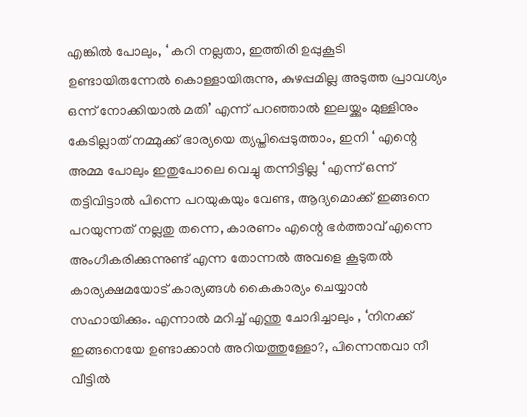എങ്കില്‍ പോലും, ‘ കറി നല്ലതാ, ഇത്തിരി ഉപ്പുകൂടി ഉണ്ടായിരുന്നേല്‍ കൊള്ളായിരുന്നു, കുഴപ്പമില്ല അടുത്ത പ്രാവശ്യം ഒന്ന് നോക്കിയാല്‍ മതി’ എന്ന് പറഞ്ഞാല്‍ ഇലയ്ക്കും മുള്ളിനും കേടില്ലാത് നമ്മുക്ക് ഭാര്യയെ ത്യപ്തിപ്പെടുത്താം, ഇനി ‘ എന്റെ അമ്മ പോലും ഇതുപോലെ വെച്ചു തന്നിട്ടില്ല ‘ എന്ന് ഒന്ന് തട്ടിവിട്ടാല്‍ പിന്നെ പറയുകയും വേണ്ട, ആദ്യമൊക്ക് ഇങ്ങനെ പറയുന്നത് നല്ലതു തന്നെ, കാരണം എന്റെ ഭര്‍ത്താവ് എന്നെ അംഗീകരിക്കുന്നുണ്ട് എന്ന തോന്നല്‍ അവളെ കൂടുതല്‍ കാര്യക്ഷമയോട് കാര്യങ്ങള്‍ കൈകാര്യം ചെയ്യാന്‍ സഹായിക്കും. എന്നാല്‍ മറിച്ച് എന്തു ചോദിച്ചാലും , ‘നിനക്ക് ഇങ്ങനെയേ ഉണ്ടാക്കാന്‍ അറിയത്തുള്ളോ?, പിന്നെന്തവാ നീ വീട്ടില്‍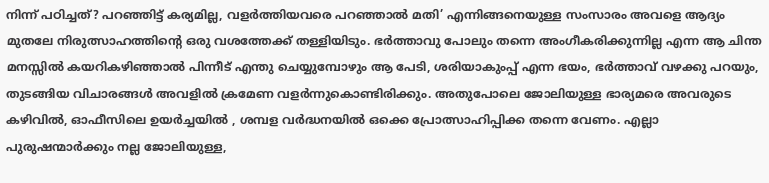നിന്ന് പഠിച്ചത്? പറഞ്ഞിട്ട് കര്യമില്ല, വളര്‍ത്തിയവരെ പറഞ്ഞാല്‍ മതി’ എന്നിങ്ങനെയുള്ള സംസാരം അവളെ ആദ്യം മുതലേ നിരുത്സാഹത്തിന്റെ ഒരു വശത്തേക്ക് തള്ളിയിടും. ഭര്‍ത്താവു പോലും തന്നെ അംഗീകരിക്കുന്നില്ല എന്ന ആ ചിന്ത മനസ്സില്‍ കയറികഴിഞ്ഞാല്‍ പിന്നീട് എന്തു ചെയ്യുമ്പോഴും ആ പേടി, ശരിയാകുംപ്പ് എന്ന ഭയം, ഭര്‍ത്താവ് വഴക്കു പറയും, തുടങ്ങിയ വിചാരങ്ങള്‍ അവളില്‍ ക്രമേണ വളര്‍ന്നുകൊണ്ടിരിക്കും. അതുപോലെ ജോലിയുള്ള ഭാര്യമരെ അവരുടെ കഴിവില്‍, ഓഫീസിലെ ഉയര്‍ച്ചയില്‍ , ശമ്പള വര്‍ദ്ധനയില്‍ ഒക്കെ പ്രോത്സാഹിപ്പിക്ക തന്നെ വേണം. എല്ലാ പുരുഷന്മാര്‍ക്കും നല്ല ജോലിയുള്ള,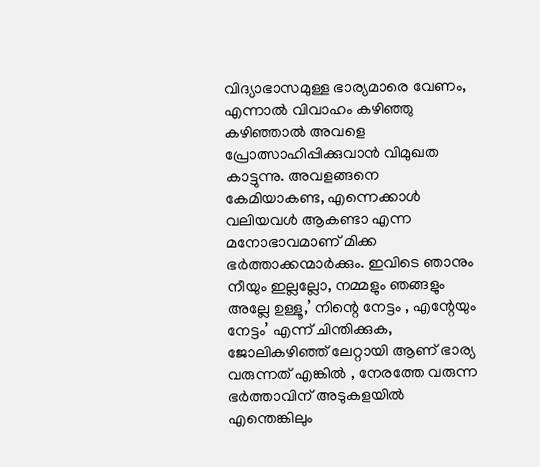വിദ്യാഭാസമുള്ള ഭാര്യമാരെ വേണം, എന്നാല്‍ വിവാഹം കഴിഞ്ഞു കഴിഞ്ഞാല്‍ അവളെ പ്രോത്സാഹിപ്പിക്കുവാന്‍ വിമുഖത കാട്ടുന്നു. അവളങ്ങനെ കേമിയാകണ്ട, എന്നെക്കാള്‍ വലിയവള്‍ ആകണ്ടാ എന്ന മനോഭാവമാണ് മിക്ക ഭര്‍ത്താക്കന്മാര്‍ക്കും. ഇവിടെ ഞാനും നീയും ഇല്ലല്ലോ, നമ്മളും ഞങ്ങളും അല്ലേ ഉള്ളൂ,’ നിന്റെ നേട്ടം , എന്റേയും നേട്ടം’ എന്ന് ചിന്തിക്കുക, ജോലികഴിഞ്ഞ് ലേറ്റായി ആണ് ഭാര്യ വരുന്നത് എങ്കില്‍ , നേരത്തേ വരുന്ന ഭര്‍ത്താവിന് അടുകളയില്‍ എന്തെങ്കിലും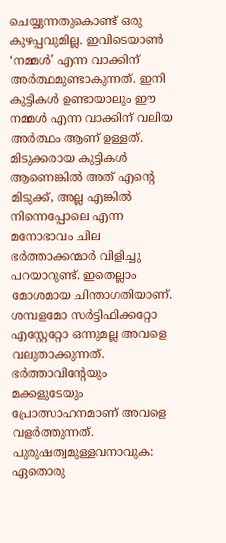ചെയ്യുന്നതുകൊണ്ട് ഒരു കുഴപ്പവുമില്ല. ഇവിടെയാണ്‍ ‘നമ്മള്‍’ എന്ന വാക്കിന് അര്‍ത്ഥമുണ്ടാകുന്നത്. ഇനി കുട്ടികള്‍ ഉണ്ടായാലും ഈ നമ്മള്‍ എന്ന വാക്കിന് വലിയ അര്‍ത്ഥം ആണ് ഉള്ളത്. മിടുക്കരായ കുട്ടികള്‍ ആണെങ്കില്‍ അത് എന്റെ മിടുക്ക്, അല്ല എങ്കില്‍ നിന്നെപ്പോലെ എന്ന മനോഭാവം ചില ഭര്‍ത്താക്കന്മാര്‍ വിളിച്ചു പറയാറുണ്ട്. ഇതെല്ലാം മോശമായ ചിന്താഗതിയാണ്. ശമ്പളമോ സര്‍ട്ടിഫിക്കറ്റോ എസ്റ്റേറ്റോ ഒന്നുമല്ല അവളെ വലുതാക്കുന്നത്. ഭര്‍ത്താവിന്റേയും മക്കളുടേയും പ്രോത്സാഹനമാണ് അവളെ വളര്‍ത്തുന്നത്.
പുരുഷത്വമുള്ളവനാവുക:
ഏതൊരു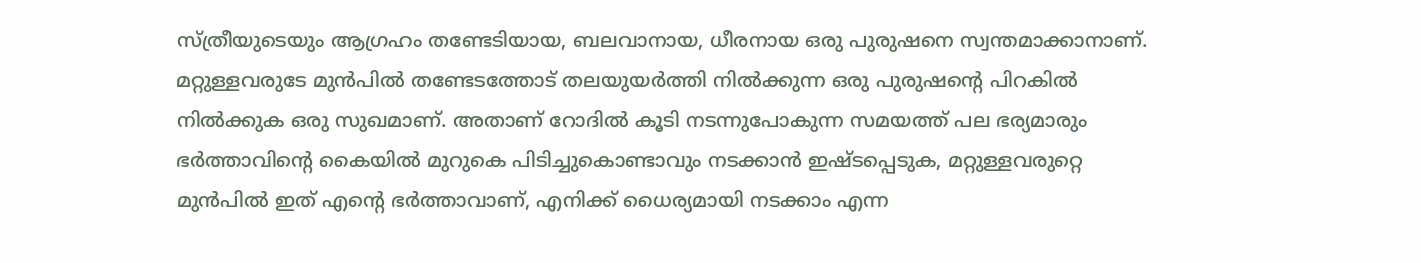സ്ത്രീയുടെയും ആഗ്രഹം തണ്ടേടിയായ, ബലവാനായ, ധീരനായ ഒരു പുരുഷനെ സ്വന്തമാക്കാനാണ്. മറ്റുള്ളവരുടേ മുന്‍പില്‍ തണ്ടേടത്തോട് തലയുയര്‍ത്തി നില്‍ക്കുന്ന ഒരു പുരുഷന്റെ പിറകില്‍ നില്‍ക്കുക ഒരു സുഖമാണ്. അതാണ് റോദില്‍ കൂടി നടന്നുപോകുന്ന സമയത്ത് പല ഭര്യമാരും ഭര്‍ത്താവിന്റെ കൈയില്‍ മുറുകെ പിടിച്ചുകൊണ്ടാവും നടക്കാന്‍ ഇഷ്ടപ്പെടുക, മറ്റുള്ളവരുറ്റെ മുന്‍പില്‍ ഇത് എന്റെ ഭര്‍ത്താവാണ്, എനിക്ക് ധൈര്യമായി നടക്കാം എന്ന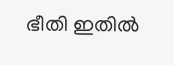ഭീതി ഇതില്‍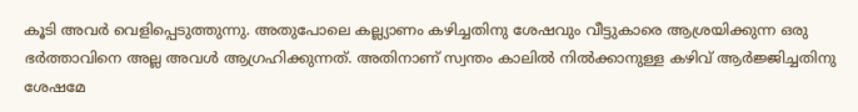കൂടി അവര്‍ വെളിപ്പെടുത്തുന്നു. അതുപോലെ കല്ല്യാണം കഴിച്ചതിനു ശേഷവും വീട്ടുകാരെ ആശ്രയിക്കുന്ന ഒരു ഭര്‍ത്താവിനെ അല്ല അവള്‍ ആഗ്രഹിക്കുന്നത്. അതിനാണ് സ്വന്തം കാലില്‍ നില്‍ക്കാനുള്ള കഴിവ് ആര്‍ജ്ജിച്ചതിനു ശേഷമേ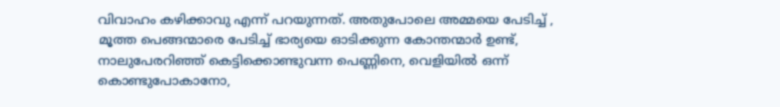വിവാഹം കഴിക്കാവു എന്ന് പറയുന്നത്. അതുപോലെ അമ്മയെ പേടിച്ച് , മൂത്ത പെങ്ങന്മാരെ പേടിച്ച് ഭാര്യയെ ഓടിക്കുന്ന കോന്തന്മാര്‍ ഉണ്ട്, നാലുപേരറിഞ്ഞ് കെട്ടിക്കൊണ്ടുവന്ന പെണ്ണിനെ, വെളിയില്‍ ഒന്ന് കൊണ്ടുപോകാനോ,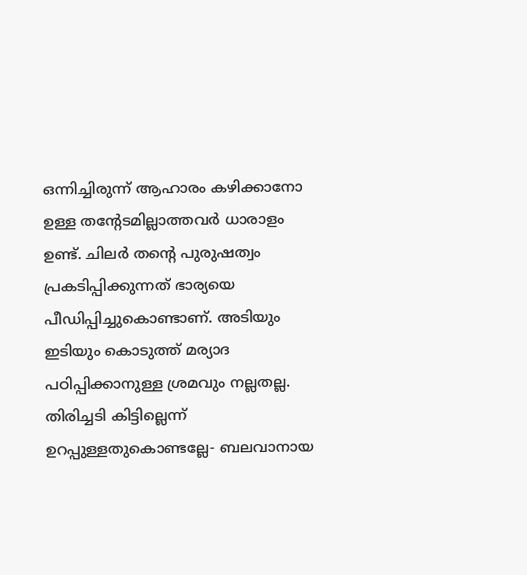ഒന്നിച്ചിരുന്ന് ആഹാരം കഴിക്കാനോ ഉള്ള തന്റേടമില്ലാത്തവര്‍ ധാരാളം ഉണ്ട്. ചിലര്‍ തന്റെ പുരുഷത്വം പ്രകടിപ്പിക്കുന്നത് ഭാര്യയെ പീഡിപ്പിച്ചുകൊണ്ടാണ്. അടിയും ഇടിയും കൊടുത്ത് മര്യാദ പഠിപ്പിക്കാനുള്ള ശ്രമവും നല്ലതല്ല. തിരിച്ചടി കിട്ടില്ലെന്ന് ഉറപ്പുള്ളതുകൊണ്ടല്ലേ- ബലവാനായ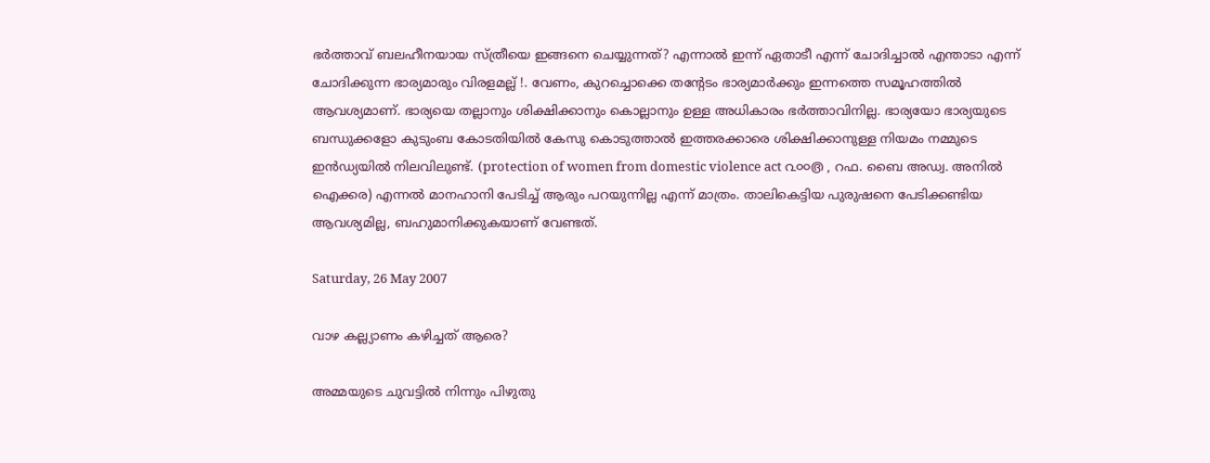ഭര്‍ത്താവ് ബലഹീനയായ സ്ത്രീയെ ഇങ്ങനെ ചെയ്യുന്നത്? എന്നാല്‍ ഇന്ന് ഏതാടീ എന്ന് ചോദിച്ചാല്‍ എന്താടാ എന്ന് ചോദിക്കുന്ന ഭാര്യമാരും വിരളമല്ല് !. വേണം, കുറച്ചൊക്കെ തന്റേടം ഭാര്യമാര്‍ക്കും ഇന്നത്തെ സമൂഹത്തില്‍ ആവശ്യമാണ്. ഭാര്യയെ തല്ലാനും ശിക്ഷിക്കാനും കൊല്ലാനും ഉള്ള അധികാരം ഭര്‍ത്താവിനില്ല. ഭാര്യയോ ഭാര്യയുടെ ബന്ധുക്കളോ കുടുംബ കോടതിയില്‍ കേസു കൊടുത്താല്‍ ഇത്തരക്കാരെ ശിക്ഷിക്കാനുള്ള നിയമം നമ്മുടെ ഇന്‍ഡ്യയില്‍ നിലവിലുണ്ട്. (protection of women from domestic violence act ൨൦൦൫ , റഫ. ബൈ അഡ്വ. അനില്‍ ഐക്കര) എന്നല്‍ മാനഹാനി പേടിച്ച് ആരും പറയുന്നില്ല എന്ന് മാത്രം. താലികെട്ടിയ പുരുഷനെ പേടിക്കണ്ടിയ ആവശ്യമില്ല, ബഹുമാനിക്കുകയാണ് വേണ്ടത്.

Saturday, 26 May 2007

വാഴ കല്ല്യാണം കഴിച്ചത് ആരെ?

അമ്മയുടെ ചുവട്ടില്‍ നിന്നും പിഴുതു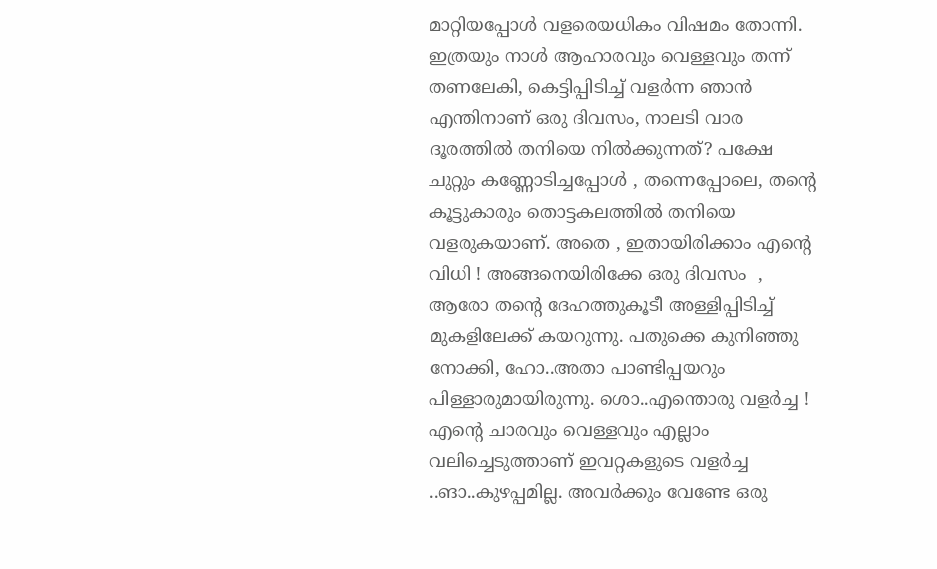മാറ്റിയപ്പോള്‍ വളരെയധികം വിഷമം തോന്നി. ഇത്രയും നാള്‍ ആഹാരവും വെള്ളവും തന്ന് തണലേകി, കെട്ടിപ്പിടിച്ച് വളര്‍ന്ന ഞാന്‍ എന്തിനാണ് ഒരു ദിവസം, നാലടി വാര ദൂരത്തില്‍ തനിയെ നില്‍ക്കുന്നത്? പക്ഷേ ചുറ്റും കണ്ണോടിച്ചപ്പോള്‍ , തന്നെപ്പോലെ, തന്റെ കൂട്ടുകാരും തൊട്ടകലത്തില്‍ തനിയെ വളരുകയാണ്. അതെ , ഇതായിരിക്കാം എന്റെ വിധി ! അങ്ങനെയിരിക്കേ ഒരു ദിവസം ‍ , ആരോ തന്റെ ദേഹത്തുകൂടീ അള്ളിപ്പിടിച്ച് മുകളിലേക്ക് കയറുന്നു. പതുക്കെ കുനിഞ്ഞു നോക്കി, ഹോ..അതാ പാണ്ടിപ്പയറും പിള്ളാരുമായിരുന്നു. ശൊ..എന്തൊരു വളര്‍ച്ച ! എന്റെ ചാരവും വെള്ളവും എല്ലാം വലിച്ചെടുത്താണ് ഇവറ്റകളുടെ വളര്‍ച്ച ..ങാ..കുഴപ്പമില്ല. അവര്‍ക്കും വേണ്ടേ ഒരു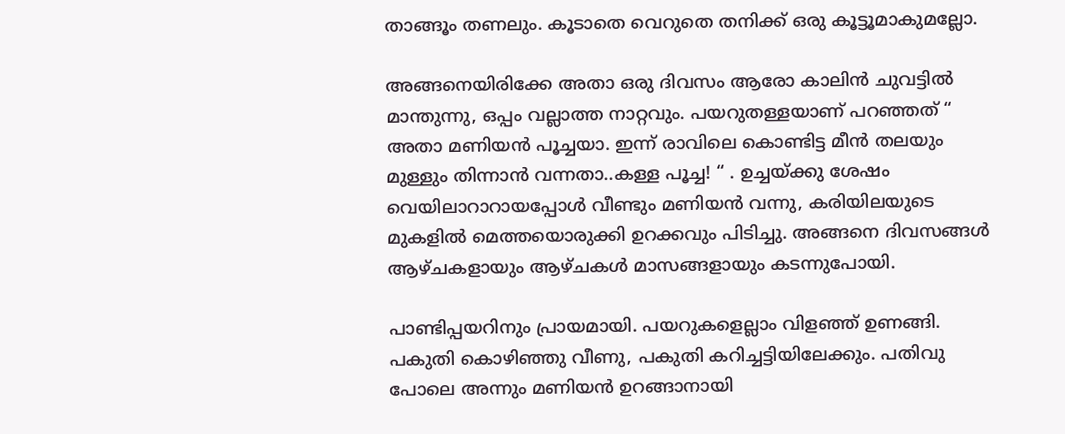താങ്ങൂം തണലും. കൂടാതെ വെറുതെ തനിക്ക് ഒരു കൂട്ടൂമാകുമല്ലോ.

അങ്ങനെയിരിക്കേ അതാ ഒരു ദിവസം ആരോ‍ കാലിന്‍ ചുവട്ടില്‍ മാന്തുന്നു, ഒപ്പം വല്ലാത്ത നാറ്റവും. പയറുതള്ളയാണ് പറഞ്ഞത് “ അതാ മണിയന്‍ പൂച്ചയാ. ഇന്ന് രാവിലെ കൊണ്ടിട്ട മീന്‍ തലയും മുള്ളും തിന്നാന്‍ വന്നതാ..കള്ള പൂച്ച! “ . ഉച്ചയ്ക്കു ശേഷം വെയിലാറാറായപ്പോള്‍ വീണ്ടും മണിയന്‍ വന്നു, കരിയിലയുടെ മുകളില്‍ മെത്തയൊരുക്കി ഉറക്കവും പിടിച്ചു. അങ്ങനെ ദിവസങ്ങള്‍ ആഴ്ചകളായും ആഴ്ചകള്‍ മാസങ്ങളായും കടന്നുപോയി.

പാണ്ടിപ്പയറിനും പ്രായമായി. പയറുകളെല്ലാം വിളഞ്ഞ് ഉണങ്ങി. പകുതി കൊഴിഞ്ഞു വീണു, പകുതി കറിച്ചട്ടിയിലേക്കും. പതിവു പോലെ അന്നും മണിയന്‍ ഉറങ്ങാനായി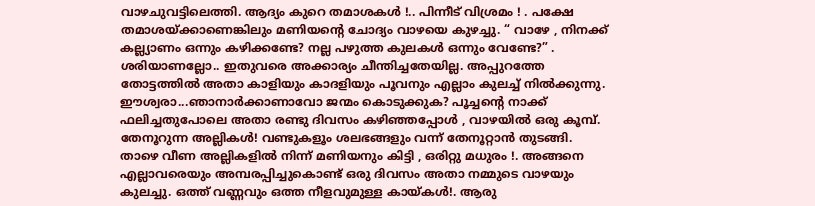വാഴചുവട്ടിലെത്തി. ആദ്യം കുറെ തമാശകള്‍ !.. പിന്നീട് വിശ്രമം ! . പക്ഷേ തമാശയ്ക്കാണെങ്കിലും മണിയന്റെ ചോദ്യം വാഴയെ കുഴച്ചു. “ വാഴേ , നിനക്ക് കല്ല്യാണം ഒന്നും കഴിക്കണ്ടേ? നല്ല പഴുത്ത കുലകള്‍ ഒന്നും വേണ്ടേ?” . ശരിയാണല്ലോ.. ഇതുവരെ അക്കാര്യം ചീന്തിച്ചതേയില്ല. അപ്പുറത്തേ തോട്ടത്തില്‍ അതാ കാളിയും കാദളിയും പൂവനും എല്ലാം കുലച്ച് നില്‍ക്കുന്നു. ഈശ്വരാ...ഞാനാര്‍ക്കാണാവോ ജന്മം കൊടുക്കുക? പൂച്ചന്റെ നാക്ക് ഫലിച്ചതുപോലെ അതാ രണ്ടു ദിവസം കഴിഞ്ഞപ്പോള്‍ , വാഴയില്‍ ഒരു കൂമ്പ്. തേനൂറുന്ന അല്ലികള്‍! വണ്ടുകളൂം ശലഭങ്ങളും വന്ന് തേനൂറ്റാന്‍ തുടങ്ങി. താഴെ വീണ അല്ലികളില്‍ നിന്ന് മണിയനും കിട്ടി , ഒരിറ്റു മധുരം !. അങ്ങനെ എല്ലാവരെയും അമ്പരപ്പിച്ചുകൊണ്ട് ഒരു ദിവസം അതാ നമ്മുടെ വാഴയും കുലച്ചു. ഒത്ത് വണ്ണവും ഒത്ത നീളവുമുള്ള കായ്കള്‍!. ആരു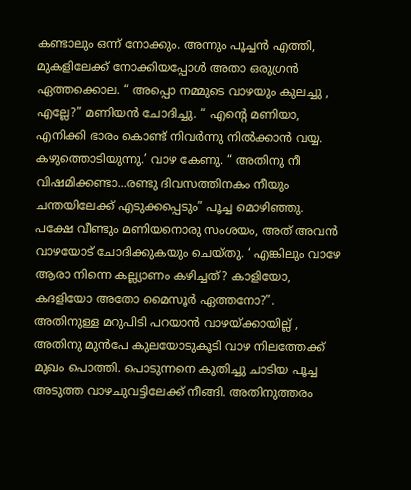കണ്ടാലും ഒന്ന് നോക്കും. അന്നും പൂച്ചന്‍ എത്തി, മുകളിലേക്ക് നോക്കിയപ്പോള്‍ അതാ ഒരുഗ്രന്‍ ഏത്തക്കൊല. “ അപ്പൊ നമ്മുടെ വാഴയും കുലച്ചു , എല്ലേ?” മണിയന്‍ ചോദിച്ചു. “ എന്റെ മണിയാ, എനിക്കി ഭാരം കൊണ്ട് നിവര്‍ന്നു നില്‍ക്കാന്‍ വയ്യ. കഴുത്തൊടിയുന്നു.’ വാഴ കേണു. “ അതിനു നീ വിഷമിക്കണ്ടാ...രണ്ടു ദിവസത്തിനകം നീയും ചന്തയിലേക്ക് എടുക്കപ്പെടും” പൂച്ച മൊഴിഞ്ഞു. പക്ഷേ വീണ്ടും മണിയനൊരു സംശയം, അത് അവന്‍ വാഴയോട് ചോദിക്കുകയും ചെയ്തു. ‘ എങ്കിലും വാഴേ ആരാ നിന്നെ കല്ല്യാണം കഴിച്ചത്? കാളിയോ, കദളിയോ അതോ മൈസൂര്‍ ഏത്തനോ?”. അതിനു‍ള്ള മറുപിടി പറയാന്‍ വാഴയ്ക്കായില്ല് , അതിനു മുന്‍പേ കുലയോടുകൂടി വാഴ നിലത്തേക്ക് മുഖം പൊത്തി. പൊടുന്നനെ കുതിച്ചു ചാടിയ പൂച്ച അടുത്ത വാഴചുവട്ടിലേക്ക് നീങ്ങി. അതിനുത്തരം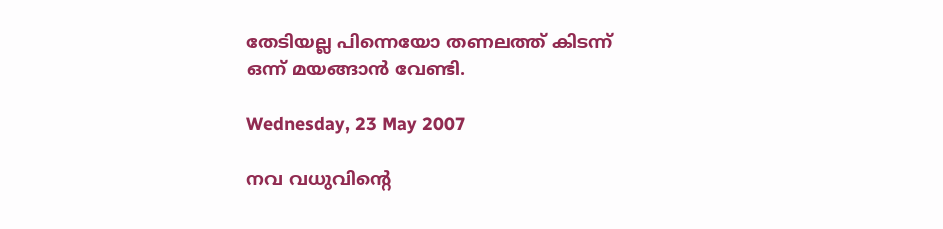തേടിയല്ല പിന്നെയോ തണലത്ത് കിടന്ന് ഒന്ന് മയങ്ങാന്‍ വേണ്ടി.

Wednesday, 23 May 2007

നവ വധുവിന്റെ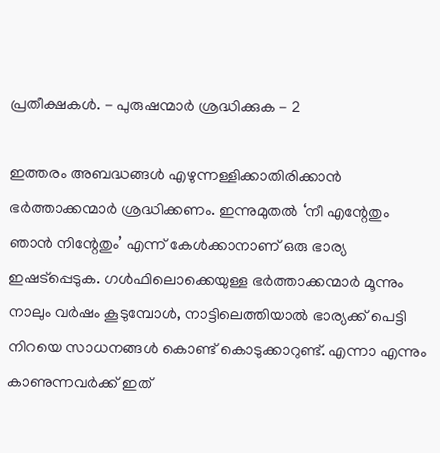പ്രതീക്ഷകള്‍. - പുരുഷന്മാര്‍ ശ്രദ്ധിക്കുക - 2

ഇത്തരം അബദ്ധങ്ങള്‍ എഴുന്നള്ളിക്കാതിരിക്കാന്‍ ഭര്‍ത്താക്കന്മാര്‍ ശ്രദ്ധിക്കണം. ഇന്നുമുതല്‍ ‘നീ എന്റേതും ഞാന്‍ നിന്റേതും’ എന്ന് കേള്‍ക്കാനാണ് ഒരു ഭാര്യ ഇഷട്പ്പെടുക. ഗള്‍ഫിലൊക്കെയുള്ള ഭര്‍ത്താക്കന്മാര്‍ മൂന്നും നാലും വര്‍ഷം കൂടുമ്പോള്‍, നാട്ടിലെത്തിയാല്‍ ഭാര്യക്ക് പെട്ടി നിറയെ സാധനങ്ങള്‍ കൊണ്ട് കൊടുക്കാറുണ്ട്. എന്നാ എന്നും കാണുന്നവര്‍ക്ക് ഇത്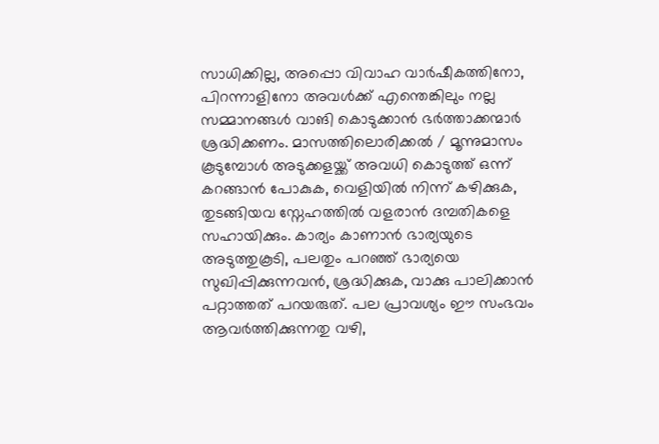സാധിക്കില്ല, അപ്പൊ വിവാഹ വാര്‍ഷീകത്തിനോ, പിറന്നാളിനോ അവള്‍ക്ക് എന്തെങ്കിലും നല്ല സമ്മാനങ്ങള്‍ വാങി കൊടുക്കാന്‍ ഭര്‍ത്താക്കന്മാര്‍ ശ്രദ്ധിക്കണം. മാസത്തിലൊരിക്കല്‍ / മൂന്നുമാസം കൂടുമ്പോള്‍ അടുക്കളയ്ക്ക് അവധി കൊടുത്ത് ഒന്ന് കറങ്ങാന്‍ പോകുക, വെളിയില്‍ നിന്ന് കഴിക്കുക, തുടങ്ങിയവ സ്നേഹത്തില്‍ വളരാന്‍ ദമ്പതികളെ സഹായിക്കും. കാര്യം കാണാന്‍ ഭാര്യയുടെ അടുത്തുകൂടി, പലതും പറഞ്ഞ് ഭാര്യയെ സുഖിപ്പിക്കുന്നവന്‍, ശ്രദ്ധിക്കുക, വാക്കു പാലിക്കാന്‍ പറ്റാത്തത് പറയരുത്. പല പ്രാവശ്യം ഈ സംഭവം ആവര്‍ത്തിക്കുന്നതു വഴി,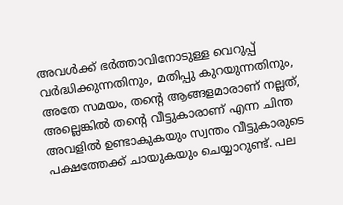അവള്‍ക്ക് ഭര്‍ത്താവിനോടുള്ള വെറുപ്പ് വര്‍ദ്ധിക്കുന്നതിനും, മതിപ്പു കുറയുന്നതിനും, അതേ സമയം, തന്റെ ആങ്ങളമാരാണ് നല്ലത്, അല്ലെങ്കില്‍ തന്റെ വീട്ടുകാരാണ് എന്ന ചിന്ത അവളില്‍ ഉണ്ടാകുകയും സ്വന്തം വീട്ടുകാരുടെ പക്ഷത്തേക്ക് ചായുകയും ചെയ്യാറുണ്ട്. പല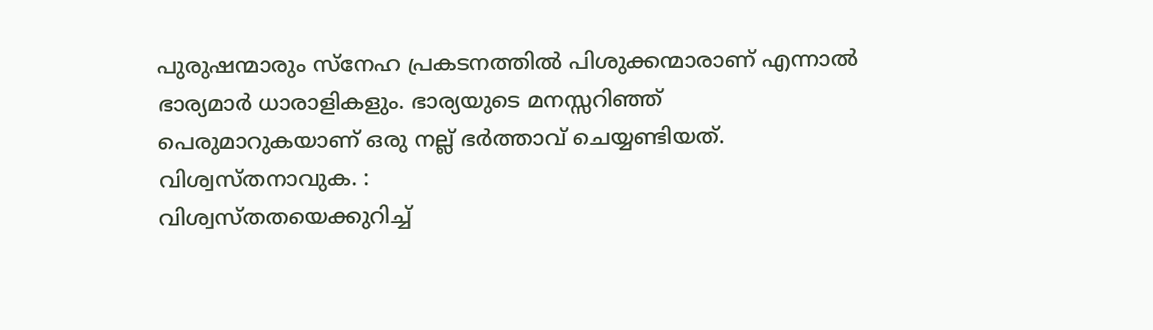പുരുഷന്മാരും സ്നേഹ പ്രകടനത്തില്‍ പിശുക്കന്മാരാണ് എന്നാല്‍ ഭാര്യമാര്‍ ധാരാളികളും. ഭാര്യയുടെ മനസ്സറിഞ്ഞ് പെരുമാറുകയാണ് ഒരു നല്ല് ഭര്‍ത്താവ് ചെയ്യണ്ടിയത്.
വിശ്വസ്തനാവുക. :
വിശ്വസ്തതയെക്കുറിച്ച്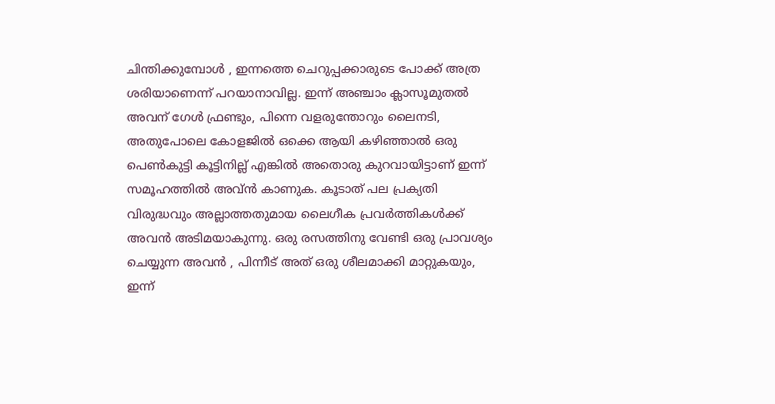ചിന്തിക്കുമ്പോള്‍ , ഇന്നത്തെ ചെറുപ്പക്കാരുടെ പോക്ക് അത്ര ശരിയാണെന്ന് പറയാനാവില്ല. ഇന്ന് അഞ്ചാം ക്ലാസൂമുതല്‍ അവന് ഗേള്‍ ഫ്രണ്ടും, പിന്നെ വളരുന്തോറും ലൈനടി, അതുപോലെ കോളജില്‍ ഒക്കെ ആയി കഴിഞ്ഞാല്‍ ഒരു പെണ്‍കുട്ടി കൂട്ടിനില്ല് എങ്കില്‍ അതൊരു കുറവായിട്ടാണ് ഇന്ന് സമൂഹത്തില്‍ അവ്ന്‍ കാണുക. കൂടാത് പല പ്രക്യതി വിരുദ്ധവും അല്ലാത്തതുമായ ലൈഗീക പ്രവര്‍ത്തികള്‍ക്ക് അവന്‍ അടിമയാകുന്നു. ഒരു രസത്തിനു വേണ്ടി ഒരു പ്രാവശ്യം ചെയ്യുന്ന അവന്‍ , പിന്നീട് അത് ഒരു ശീലമാക്കി മാറ്റുകയും, ഇന്ന്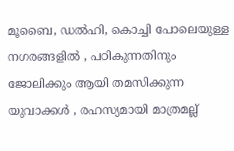മൂബൈ, ഡല്‍ഹി, കൊച്ചി പോലെയുള്ള നഗരങ്ങളില്‍ , പഠികുന്നതിനും ജോലിക്കും ആയി തമസിക്കുന്ന യുവാക്കള്‍ , രഹസ്യമായി മാത്രമല്ല്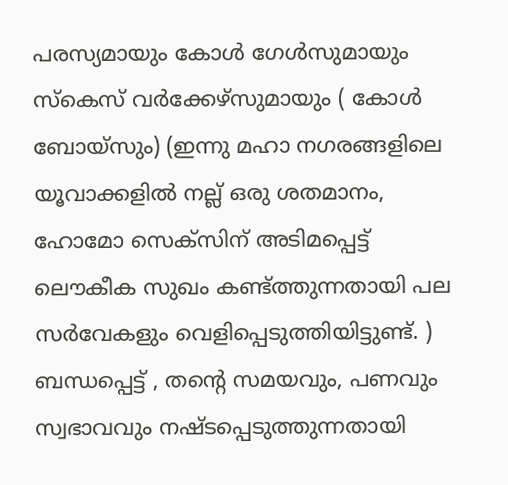പരസ്യമായും കോള്‍ ഗേള്‍സുമായും സ്കെസ് വര്‍ക്കേഴ്സുമായും ( കോള്‍ ബോയ്സും) (ഇന്നു മഹാ നഗരങ്ങളിലെ യൂവാക്കളില്‍ നല്ല് ഒരു ശതമാനം, ഹോമോ സെക്സിന് അടിമപ്പെട്ട് ലൌകീക സുഖം കണ്ട്ത്തുന്നതായി പല സര്‍വേകളും വെളിപ്പെടുത്തിയിട്ടുണ്ട്. ) ബന്ധപ്പെട്ട് , തന്റെ സമയവും, പണവും സ്വഭാവവും നഷ്ടപ്പെടുത്തുന്നതായി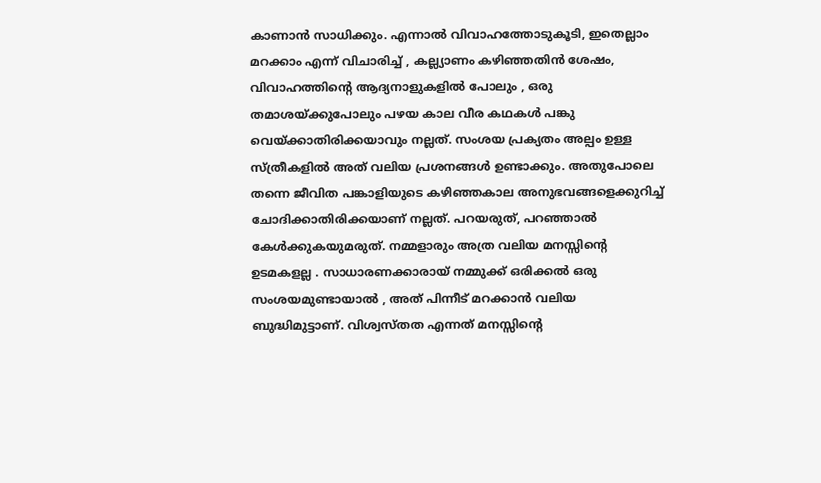കാണാന്‍ സാധിക്കും. എന്നാല്‍ വിവാഹത്തോടുകൂടി, ഇതെല്ലാം മറക്കാം എന്ന് വിചാരിച്ച് , കല്ല്യാ‍ണം കഴിഞ്ഞതിന്‍ ശേഷം, വിവാഹത്തിന്റെ ആദ്യനാളുകളില്‍ പോലും , ഒരു തമാശയ്ക്കുപോലും പഴയ കാല വീര കഥകള്‍ പങ്കു വെയ്ക്കാതിരിക്കയാവും നല്ലത്. സംശയ പ്രക്യതം അല്പം ഉള്ള സ്ത്രീകളില്‍ അത് വലിയ പ്രശനങ്ങള്‍ ഉണ്ടാക്കും. അതുപോലെ തന്നെ ജീവിത പങ്കാളിയുടെ കഴിഞ്ഞകാല അനുഭവങ്ങളെക്കുറിച്ച് ചോദിക്കാതിരിക്കയാണ് നല്ലത്. പറയരുത്, പറഞ്ഞാല്‍ കേള്‍ക്കുകയുമരുത്. നമ്മളാരും അത്ര വലിയ മനസ്സിന്റെ ഉടമകളല്ല . സാധാരണക്കാരായ് നമ്മുക്ക് ഒരിക്കല്‍ ഒരു സംശയമുണ്ടായാല്‍ , അത് പിന്നീട് മറക്കാന്‍ വലിയ ബുദ്ധിമുട്ടാണ്. വിശ്വസ്തത എന്നത് മനസ്സിന്റെ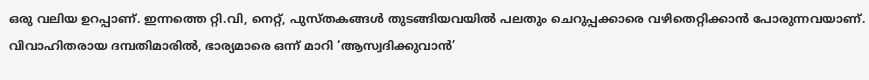ഒരു വലിയ ഉറപ്പാണ്. ഇന്നത്തെ റ്റി.വി, നെറ്റ്, പുസ്തകങ്ങള്‍ തുടങ്ങിയവയില്‍ പലതും ചെറുപ്പക്കാരെ വഴിതെറ്റിക്കാന്‍ പോരുന്നവയാണ്. വിവാഹിതരായ ദമ്പതിമാരില്‍, ഭാര്യമാരെ ഒന്ന് മാറി ‘ആസ്വദിക്കുവാന്‍’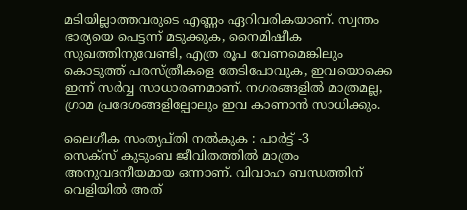മടിയില്ലാത്തവരുടെ എണ്ണം ഏറിവരികയാണ്. സ്വന്തം ഭാര്യയെ പെട്ടന്ന് മടുക്കുക, നൈമിഷീക സുഖത്തിനുവേണ്ടി, എത്ര രൂപ വേണമെങ്കിലും കൊടുത്ത് പരസ്ത്രീകളെ തേടിപോവുക, ഇവയൊക്കെ ഇന്ന് സര്‍വ്വ സാധാരണമാണ്. നഗരങ്ങളില്‍ മാത്രമല്ല, ഗ്രാമ പ്രദേശങ്ങളില്പോലും ഇവ കാണാന്‍ സാധിക്കും.

ലൈഗീക സംത്യപ്തി നല്‍കുക : പാര്‍ട്ട് -3
സെക്സ് കുടുംബ ജീവിതത്തില്‍ മാത്രം അനുവദനീയമായ ഒന്നാണ്. വിവാഹ ബന്ധത്തിന് വെളിയില്‍ അത്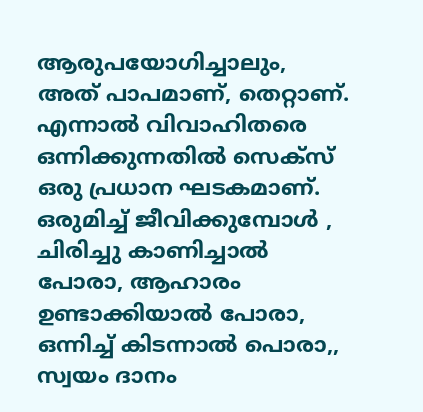ആരുപയോഗിച്ചാലും, അത് പാപമാണ്, തെറ്റാണ്. എന്നാല്‍ വിവാഹിതരെ ഒന്നിക്കുന്നതില്‍ സെക്സ് ഒരു പ്രധാന ഘടകമാണ്. ഒരുമിച്ച് ജീവിക്കുമ്പോള്‍ , ചിരിച്ചു കാണിച്ചാല്‍ പോരാ, ആഹാരം ഉണ്ടാക്കിയാല്‍ പോരാ, ഒന്നിച്ച് കിടന്നാല്‍ പൊരാ,, സ്വയം ദാനം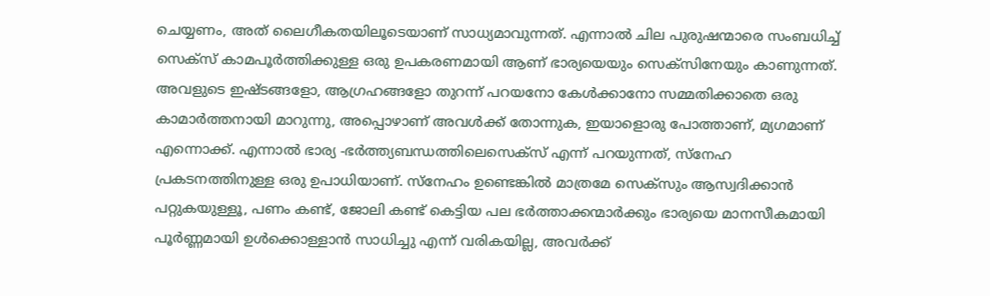ചെയ്യണം, അത് ലൈഗീകതയിലൂടെയാണ് സാധ്യമാവുന്നത്. എന്നാല്‍ ചില പുരുഷന്മാരെ സംബധിച്ച് സെക്സ് കാമപൂര്‍ത്തിക്കുള്ള ഒരു ഉപകരണമായി ആണ് ഭാര്യയെയും സെക്സിനേയും കാണുന്നത്. അവളുടെ ഇഷ്ടങ്ങളോ, ആ‍ഗ്രഹങ്ങളോ തുറന്ന് പറയനോ കേള്‍ക്കാനോ സമ്മതിക്കാതെ ഒരു കാമാര്‍ത്തനായി മാറുന്നു, അപ്പൊഴാണ് അവള്‍ക്ക് തോന്നുക, ഇയാളൊരു പോത്താണ്, മ്യഗമാണ് എന്നൊക്ക്. എന്നാല്‍ ഭാര്യ -ഭര്‍ത്ത്യബന്ധത്തിലെസെക്സ് എന്ന് പറയുന്നത്, സ്നേഹ പ്രകടനത്തിനുള്ള ഒരു ഉപാധിയാണ്. സ്നേഹം ഉണ്ടെങ്കില്‍ മാത്രമേ സെക്സും ആസ്വദിക്കാന്‍ പറ്റുകയുള്ളൂ, പണം കണ്ട്, ജോലി കണ്ട് കെട്ടിയ പല ഭര്‍ത്താക്കന്മാര്‍ക്കും ഭാര്യയെ മാനസീകമായി പൂര്‍ണ്ണമായി ഉള്‍ക്കൊള്ളാന്‍ സാധിച്ചു എന്ന് വരികയില്ല, അവര്‍ക്ക്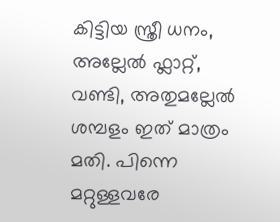കിട്ടിയ സ്ത്രീ ധനം, അല്ലേല്‍ ഫ്ലാറ്റ്, വണ്ടി, അതുമല്ലേല്‍ ശമ്പളം ഇത് മാത്രം മതി. പിന്നെ മറ്റുള്ളവരേ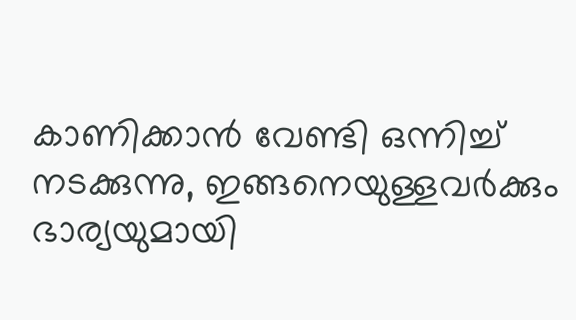കാണിക്കാന്‍ വേണ്ടി ഒന്നിച്ച് നടക്കുന്നു, ഇങ്ങനെയുള്ളവര്‍ക്കും ഭാര്യയുമായി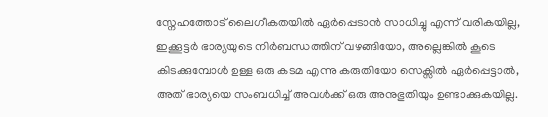സ്നേഹത്തോട് ലൈഗീകതയില്‍ ഏര്‍പ്പെടാന്‍ സാധിച്ചു എന്ന് വരികയില്ല, ഇക്കൂട്ടര്‍ ഭാര്യയുടെ നിര്‍ബന്ധത്തിന് വഴങ്ങിയോ, അല്ലെങ്കില്‍ കൂടെ കിടക്കുമ്പോള്‍ ഉള്ള ഒരു കടമ എന്നു കരുതിയോ സെക്സില്‍ ഏര്‍പ്പെട്ടാല്‍, അത് ഭാര്യയെ സംബധിച്ച് അവള്‍ക്ക് ഒരു അനുഭുതിയും ഉണ്ടാക്കുകയില്ല.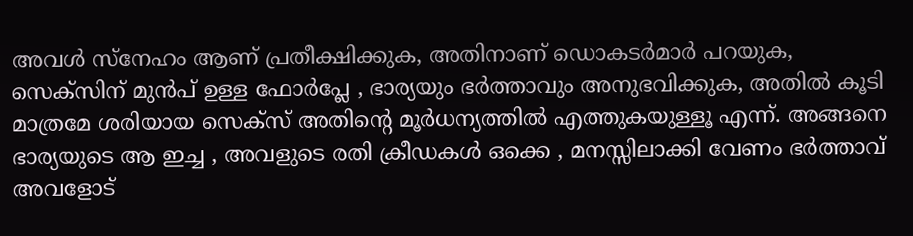അവള്‍ സ്നേഹം ആണ് പ്രതീക്ഷിക്കുക, അതിനാണ് ഡൊകടര്‍മാര്‍ പറയുക, സെക്സിന് മുന്‍പ് ഉള്ള ഫോര്‍പ്ലേ , ഭാര്യയും ഭര്‍ത്താവും അനുഭവിക്കുക, അതില്‍ കൂടി മാത്രമേ ശരിയായ സെക്സ് അതിന്റെ മൂര്‍ധന്യത്തില്‍ എത്തുകയുള്ളൂ എന്ന്. അങ്ങനെ ഭാര്യയുടെ ആ ഇച്ച , അവളുടെ രതി ക്രീഡകള്‍ ഒക്കെ , മനസ്സിലാക്കി വേണം ഭര്‍ത്താവ് അവളോട്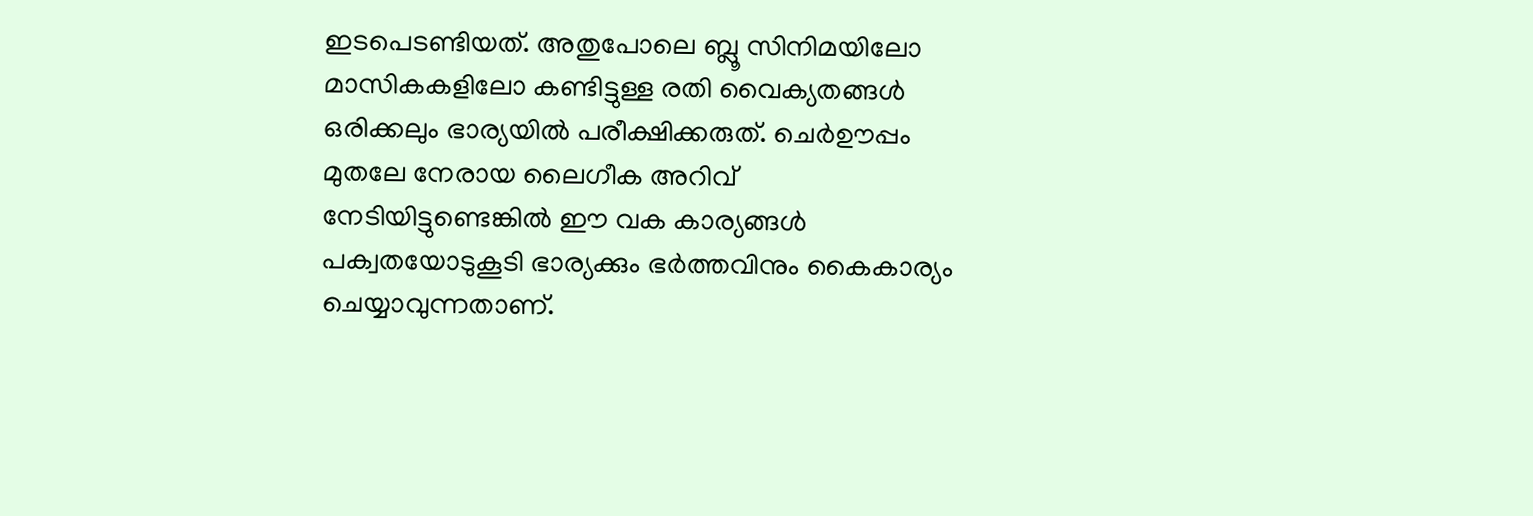ഇടപെടണ്ടിയത്. അതുപോലെ ബ്ലൂ സിനിമയിലോ മാസികകളിലോ കണ്ടിട്ടുള്ള രതി വൈക്യതങ്ങള്‍ ഒരിക്കലും ഭാര്യയില്‍ പരീക്ഷിക്കരുത്. ചെര്‍ഊപ്പം മുതലേ നേരായ ലൈഗീക അറിവ് നേടിയിട്ടുണ്ടെങ്കില്‍ ഈ വക കാര്യങ്ങള്‍ പക്വതയോടുകൂടി ഭാര്യക്കും ഭര്‍ത്തവിനും കൈകാര്യം ചെയ്യാവുന്നതാണ്.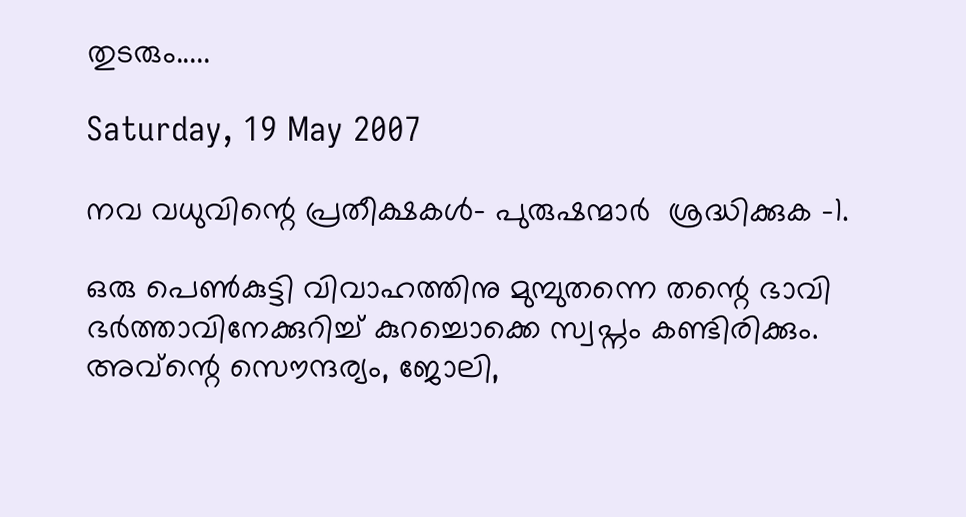തുടരും.....

Saturday, 19 May 2007

നവ വധുവിന്റെ പ്രതീക്ഷകള്‍- പുരുഷന്മാര്‍ ‍ ശ്രദ്ധിക്കുക -1.

ഒരു പെണ്‍കുട്ടി വിവാഹത്തിനു മുമ്പുതന്നെ തന്റെ ഭാവി ഭര്‍ത്താവിനേക്കുറിച്ച് കുറച്ചൊക്കെ സ്വപ്നം കണ്ടിരിക്കും. അവ്ന്റെ സൌന്ദര്യം, ജോലി,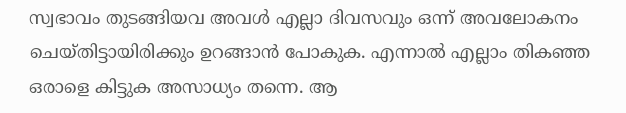സ്വഭാവം തുടങ്ങിയവ അവള്‍ എല്ലാ ദിവസവും ഒന്ന് അവലോകനം ചെയ്തിട്ടായിരിക്കും ഉറങ്ങാന്‍ പോകുക. എന്നാല്‍ എല്ലാം തികഞ്ഞ ഒരാളെ കിട്ടുക അസാധ്യം തന്നെ. ആ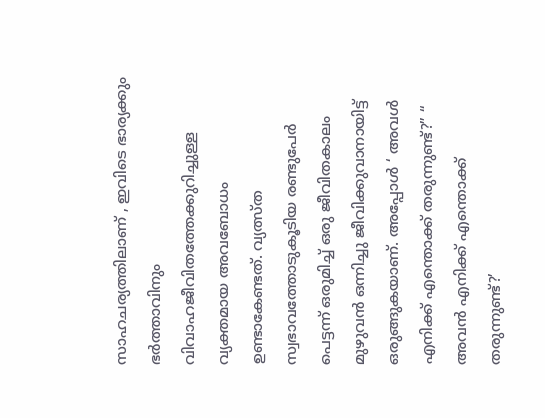സാഹചര്യത്തിലാണ് , ഇവിടെ ഭാര്യക്കും ഭര്‍‍ത്താവിനും വിവാഹജീവിതത്തേക്കുറിച്ചുള്ള വ്യക്തമായ അവബോധം ഉണ്ടാകേണ്ടത്. വ്യത്സ്ത സ്വഭാവത്തോടുകൂടിയ രണ്ടുപേര്‍ പെട്ടന്ന് ഒരുമിച്ച് ഒരു ജീവിതകാലം മുഴുവന്‍ ഒന്നിച്ചു ജീവിക്കുവാനായിട്ട് ഒരുങ്ങുകയാണ്. അപ്പോള്‍ ‘ അവള്‍ എനിക്ക് എന്തൊക്ക് തരുന്നുണ്ട്?” “ അവന്‍‍ എനിക്ക് എന്തൊക്ക് തരുന്നുണ്ട്?’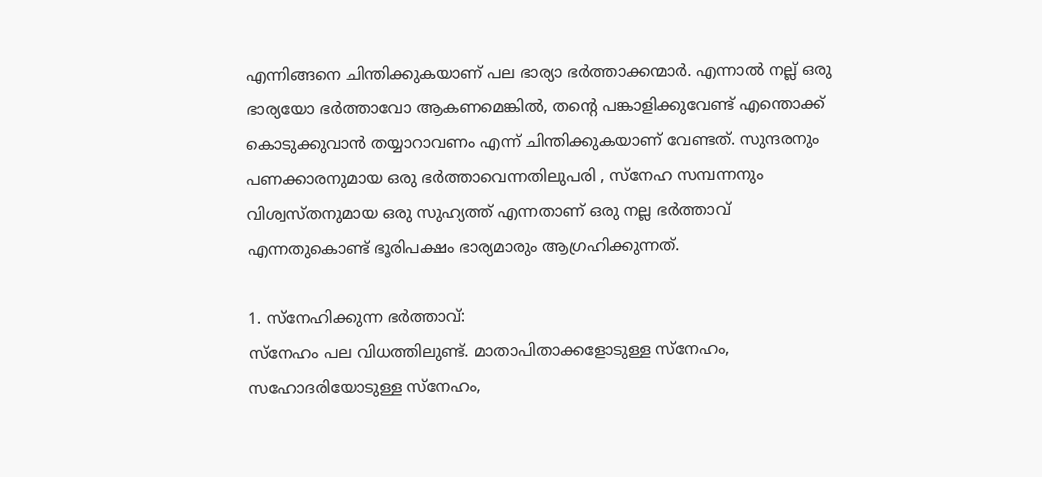എന്നിങ്ങനെ ചിന്തിക്കുകയാണ് പല ഭാര്യാ ഭര്‍ത്താക്കന്മാര്‍. എന്നാല്‍ നല്ല് ഒരു ഭാര്യയോ ഭര്‍ത്താവോ ആകണമെങ്കില്‍, തന്റെ പങ്കാളിക്കുവേണ്ട് എന്തൊക്ക് കൊടുക്കുവാന്‍ തയ്യാറാവണം എന്ന് ചിന്തിക്കുകയാണ് വേണ്ടത്. സുന്ദരനും പണക്കാരനുമായ ഒരു ഭര്‍ത്താവെന്നതിലുപരി , സ്നേഹ സമ്പന്നനും വിശ്വസ്തനുമായ ഒരു സുഹ്യത്ത് എന്നതാണ് ഒരു നല്ല ഭര്‍ത്താവ് എന്നതുകൊണ്ട് ഭൂരിപക്ഷം ഭാര്യമാരും ആഗ്രഹിക്കുന്നത്.

1. സ്നേഹിക്കുന്ന ഭര്‍ത്താവ്:
സ്നേഹം പല വിധത്തിലുണ്ട്. മാതാപിതാക്കളോടുള്ള സ്നേഹം, സഹോദരിയോടുള്ള സ്നേഹം,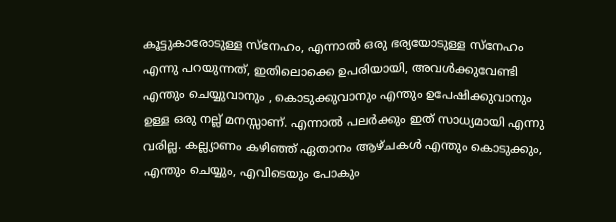കൂട്ടുകാരോടുള്ള സ്നേഹം, എന്നാല്‍ ഒരു ഭര്യയോടുള്ള സ്നേഹം എന്നു പറയുന്നത്, ഇതിലൊക്കെ ഉപരിയായി, അവള്‍ക്കുവേണ്ടി എന്തും ചെയ്യുവാനും , കൊടുക്കുവാനും എന്തും ഉപേഷിക്കുവാനും ഉള്ള ഒരു നല്ല് മനസ്സാണ്. എന്നാല്‍ പലര്‍ക്കും ഇത് സാധ്യമായി എന്നു വരില്ല. കല്ല്യാണം കഴിഞ്ഞ് ഏതാനം ആഴ്ചകള്‍ എന്തും കൊടുക്കും, എന്തും ചെയ്യും, എവിടെയും പോകും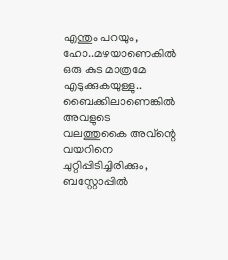എന്തും പറയും, ഹോ..മഴയാണെകില്‍ ഒരു കുട മാത്രമേ എടുക്കുകയുള്ളു.. ബൈക്കിലാണെങ്കില്‍ അവളുടെ വലത്തുകൈ അവ്ന്റെ വയറിനെ ചുറ്റിപ്പിടിച്ചിരിക്കും, ബസ്റ്റോപ്പില്‍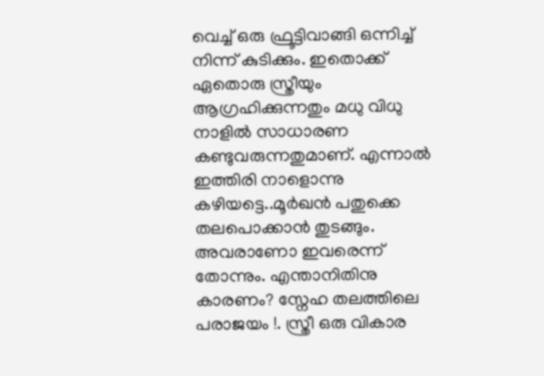വെച്ച് ഒരു ഫ്രൂട്ടിവാങ്ങി ഒന്നിച്ച് നിന്ന് കുടിക്കും. ഇതൊക്ക് ഏതൊരു സ്ത്രീയും ആഗ്രഹിക്കുന്നതും മധു വിധു നാളില്‍ സാധാരണ കണ്ടുവരുന്നതുമാണ്. എന്നാല്‍ ഇത്തിരി നാളൊന്നു കഴിയട്ടെ..മൂര്‍ഖന്‍ പതുക്കെ തലപൊക്കാന്‍ തുടങ്ങും. അവരാണോ ഇവരെന്ന് തോന്നും. എന്താനിതിനു കാരണം? സ്നേഹ തലത്തിലെ പരാജയം !. സ്ത്രീ ഒരു വികാര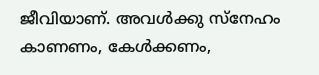ജീവിയാണ്. അവള്‍ക്കു സ്നേഹം കാണണം, കേള്‍ക്കണം,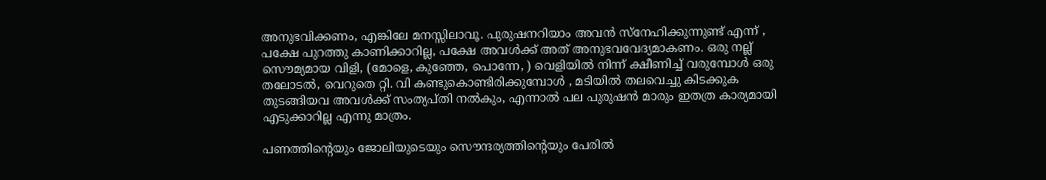അനുഭവിക്കണം, എങ്കിലേ മനസ്സിലാവൂ. പുരുഷനറിയാം അവന്‍ സ്നേഹിക്കുന്നുണ്ട് എന്ന് , പക്ഷേ പുറത്തു കാണിക്കാറില്ല, പക്ഷേ അവള്‍ക്ക് അത് അനുഭവവേദ്യമാകണം. ഒരു നല്ല് സൌമ്യമായ വിളി, (മോളെ, കുഞ്ഞേ, പൊന്നേ, ) വെളിയില്‍ നിന്ന് ക്ഷീണിച്ച് വരുമ്പോള്‍ ഒരു തലോടല്‍, വെറുതെ റ്റി. വി കണ്ടുകൊണ്ടിരിക്കുമ്പോള്‍ , മടിയില്‍ തലവെച്ചു കിടക്കുക തുടങ്ങിയവ അവള്‍ക്ക് സംത്യപ്തി നല്‍കും, എന്നാല്‍ പല പുരുഷന്‍ മാരും ഇതത്ര കാര്യമായി എടുക്കാറില്ല എന്നു മാത്രം.

പണത്തിന്റെയും ജോലിയുടെയും സൌന്ദര്യത്തിന്റെയും പേരില്‍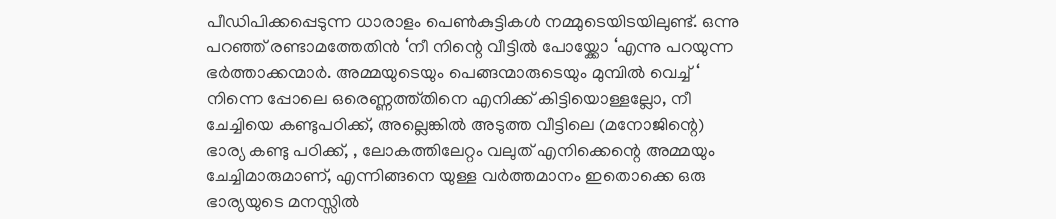പീഡിപിക്കപ്പെടുന്ന ധാരാളം പെണ്‍കുട്ടികള്‍ നമ്മുടെയിടയിലുണ്ട്. ഒന്നു പറഞ്ഞ് രണ്ടാമത്തേതിന്‍ ‘നീ നിന്റെ വീട്ടില്‍ പോയ്ക്കോ ‘എന്നു പറയുന്ന ഭര്‍ത്താക്കന്മാര്‍. അമ്മയുടെയും പെങ്ങന്മാരുടെയും മുമ്പില്‍ വെച്ച് ‘ നിന്നെ പ്പോലെ ഒരെണ്ണത്ത്തിനെ എനിക്ക് കിട്ടിയൊള്ളല്ലോ, നീ ചേച്ചിയെ കണ്ടുപഠിക്ക്, അല്ലെങ്കില്‍ അടുത്ത വീട്ടിലെ (മനോജിന്റെ) ഭാര്യ കണ്ടു പഠിക്ക്, , ലോകത്തിലേറ്റം വലുത് എനിക്കെന്റെ അമ്മയും ചേച്ചിമാരുമാണ്, എന്നിങ്ങനെ യുള്ള വര്‍ത്തമാനം ഇതൊക്കെ ഒരു ഭാര്യയുടെ മനസ്സില്‍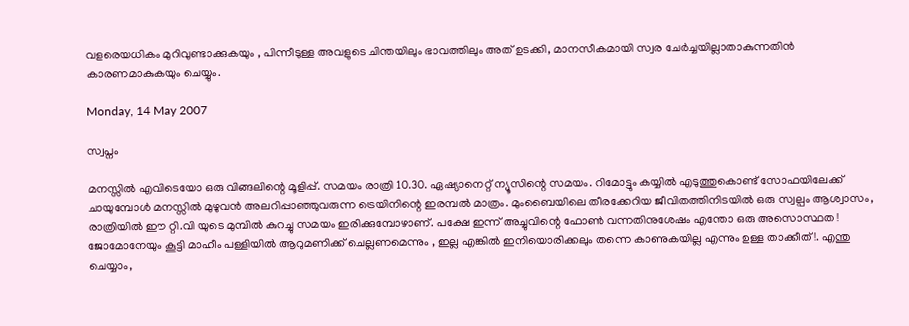വളരെയധികം മുറിവുണ്ടാക്കുകയും , പിന്നീടുള്ള അവളുടെ ചിന്തയിലും ഭാവത്തിലും അത് ഉടക്കി, മാനസീകമായി സ്വര ചേര്‍ച്ചയില്ലാതാകുന്നതിന്‍ കാരണമാകുകയും ചെയ്യും.

Monday, 14 May 2007

സ്വപ്നം

മനസ്സില്‍ എവിടെയോ ഒരു വിങ്ങലിന്റെ മൂളിപ്പ്. സമയം രാത്രി 10.30. ഏഷ്യാനെറ്റ് ന്യൂസിന്റെ സമയം. റിമോട്ടും കയ്യില്‍ എടുത്തുകൊണ്ട് സോഫയിലേക്ക് ചായുമ്പോള്‍ മനസ്സില്‍ മുഴുവന്‍ അലറിപ്പാഞ്ഞുവരുന്ന ട്രെയിനിന്റെ ഇരമ്പല്‍ മാത്രം. മുംബൈയിലെ തീരക്കേറിയ ജീവിതത്തിനിടയില്‍ ഒരു സ്വല്പം ആശ്വാസം, രാത്രിയില്‍ ഈ റ്റി.വി യുടെ മുമ്പില്‍ കുറച്ചു സമയം ഇരിക്കുമ്പോഴാണ്. പക്ഷേ ഇന്ന് അച്ചുവിന്റെ ഫോണ്‍ വന്നതിനുശേഷം എന്തോ ഒരു അസൊസ്ഥത ! ജോമോനേയും കൂട്ടി മാഹീം പള്ളിയില്‍ ആറുമണിക്ക് ചെല്ലണമെന്നും , ഇല്ല എങ്കില്‍ ഇനിയൊരിക്കലും തന്നെ കാണുകയില്ല എന്നും ഉള്ള താക്കീത് !. എന്തു ചെയ്യാം,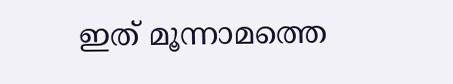ഇത് മൂന്നാ‍മത്തെ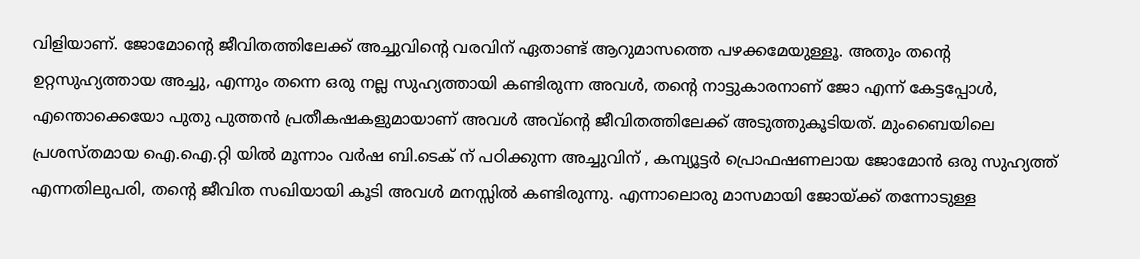വിളിയാണ്. ജോമോന്റെ ജീവിതത്തിലേക്ക് അച്ചുവിന്റെ വരവിന് ഏതാണ്ട് ആറുമാസത്തെ പഴക്കമേയുള്ളൂ. അതും തന്റെ ഉറ്റസുഹ്യത്തായ അച്ചു, എന്നും തന്നെ ഒരു നല്ല സുഹ്യത്തായി കണ്ടിരുന്ന അവള്‍, തന്റെ നാട്ടുകാരനാണ് ജോ എന്ന് കേട്ടപ്പോള്‍, എന്തൊക്കെയോ പുതു പുത്തന്‍ പ്രതീകഷകളുമായാണ് അവള്‍ അവ്ന്റെ ജീവിതത്തിലേക്ക് അടുത്തുകൂടിയത്. മുംബൈയിലെ പ്രശസ്തമായ ഐ.ഐ.റ്റി യില്‍ മൂന്നാം വര്‍ഷ ബി.ടെക് ന് പഠിക്കുന്ന അച്ചുവിന് , കമ്പ്യൂട്ടര്‍ പ്രൊഫഷണലായ ജോമോന്‍ ഒരു സുഹ്യത്ത് എന്നതിലുപരി, തന്റെ ജീവിത സഖിയായി കൂടി അവള്‍ മനസ്സില്‍ കണ്ടിരുന്നു. എന്നാലൊരു മാസമായി ജോയ്ക്ക് തന്നോടുള്ള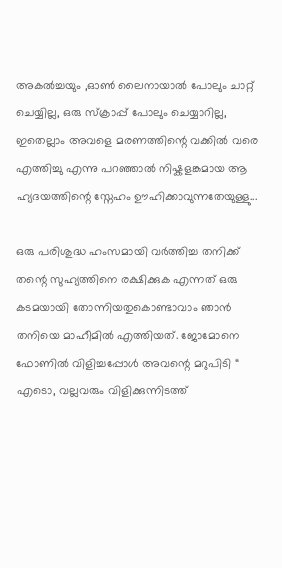അകല്‍ച്ചയും ,ഓണ്‍ ലൈനായാല്‍ പോലും ചാറ്റ് ചെയ്യില്ല, ഒരു സ്ക്രാപ്പ് പോലും ചെയ്യാറില്ല, ഇതെല്ലാം അവളെ മരണത്തിന്റെ വക്കില്‍ വരെ എത്തിച്ചു എന്നു പറഞ്ഞാല്‍ നിഷ്കളങ്കമായ ആ ഹ്യദയത്തിന്റെ സ്നേഹം ഊഹിക്കാവുന്നതേയുള്ളു...

ഒരു പരിശുദ്ധ ഹംസമായി വര്‍ത്തിച്ച തനിക്ക് തന്റെ സുഹ്യത്തിനെ രക്ഷിക്കുക എന്നത് ഒരു കടമയായി തോന്നിയതുകൊണ്ടാവാം ഞാന്‍ തനിയെ മാഹീമില്‍ എത്തിയത്. ജോമോനെ ഫോണില്‍ വിളിച്ചപ്പോള്‍ അവന്റെ മറുപിടി “ എടൊ, വല്ലവരും വിളിക്കുന്നിടത്ത്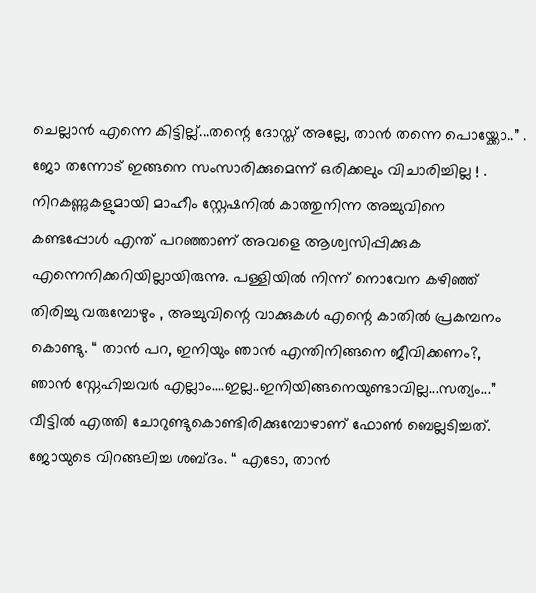ചെല്ലാന്‍ എന്നെ കിട്ടില്ല്...തന്റെ ദോസ്ത് അല്ലേ, താന്‍ തന്നെ പൊയ്ക്കോ..” . ജോ തന്നോട് ഇങ്ങനെ സംസാരിക്കുമെന്ന് ഒരിക്കലും വിചാരിച്ചില്ല ! . നിറകണ്ണുകളുമായി മാഹീം സ്റ്റേഷനില്‍ കാത്തുനിന്ന അച്ചുവിനെ കണ്ടപ്പോള്‍ എന്ത് പറഞ്ഞാണ് അവളെ ആശ്വസിപ്പിക്കുക എന്നെനിക്കറിയില്ലായിരുന്നു. പള്ളിയില്‍ നിന്ന് നൊവേന കഴിഞ്ഞ് തിരിച്ചു വരുമ്പോഴും , അച്ചുവിന്റെ വാക്കുകള്‍ എന്റെ കാതില്‍ പ്രകമ്പനം കൊണ്ടു. “ താന്‍ പറ, ഇനിയും ഞാന്‍ എന്തിനിങ്ങനെ ജീവിക്കണം?, ഞാന്‍ സ്നേഹിച്ചവര്‍ എല്ലാം....ഇല്ല..ഇനിയിങ്ങനെയുണ്ടാവില്ല...സത്യം...” വീട്ടില്‍ എത്തി ചോറുണ്ടുകൊണ്ടിരിക്കുമ്പോഴാണ് ഫോണ്‍ ബെല്ലടിച്ചത്. ജോയുടെ വിറങ്ങലിച്ച ശബ്ദം. “ എടോ, താന്‍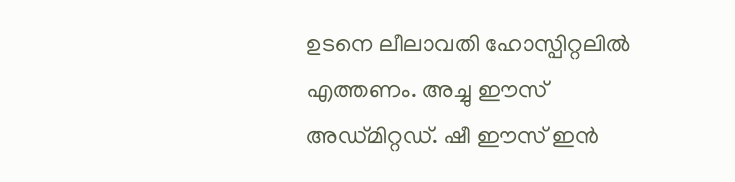ഉടനെ ലീലാവതി ഹോസ്പിറ്റലില്‍ എത്തണം. അച്ചു ഈസ് അഡ്മിറ്റഡ്. ഷീ ഈസ് ഇന്‍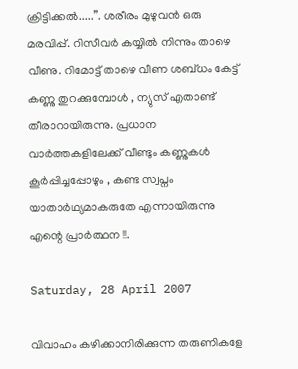ക്രിട്ടിക്കല്‍.....”. ശരീരം മുഴുവന്‍ ഒരു മരവിപ്പ്. റിസീവര്‍ കയ്യില്‍ നിന്നും താഴെ വീണു. റിമോട്ട് താഴെ വീണ ശബ്ധം കേട്ട് കണ്ണു തുറക്കുമ്പോള്‍ , ന്യുസ് എതാണ്ട് തീരാറായിരുന്നു. പ്രധാന വാര്‍ത്തകളിലേക്ക് വീണ്ടും കണ്ണുകള്‍ കൂര്‍പ്പിച്ചപ്പോഴും , കണ്ട സ്വപ്നം യാതാര്‍ഥ്യമാകരുതേ എന്നായിരുന്നു എന്റെ പ്രാര്‍ത്ഥന !!.

Saturday, 28 April 2007

വിവാഹം കഴിക്കാനിരിക്കുന്ന തരുണികളേ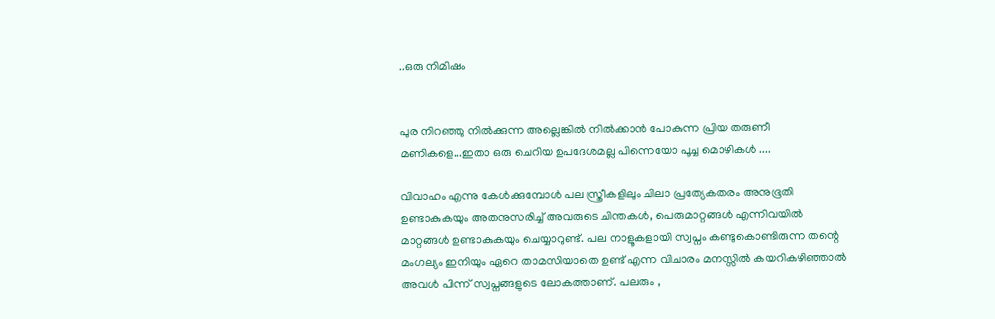..ഒരു നിമിഷം


പുര നിറഞ്ഞു നില്‍ക്കുന്ന അല്ലെങ്കില്‍ നില്‍ക്കാന്‍ പോകുന്ന പ്രിയ തരുണീ മണികളെ...ഇതാ ഒരു ചെറിയ ഉപദേശമല്ല പിന്നെയോ പൂച്ച മൊഴികള്‍ ....

വിവാഹം എന്നു കേള്‍ക്കുമ്പോള്‍ പല സ്ത്രീകളിലും ചിലാ പ്രത്യേകതരം അനുഭൂതി ഉണ്ടാകുകയും അതനുസരിച്ച് അവരുടെ ചിന്തകള്‍, പെരുമാറ്റങ്ങള്‍ എന്നിവയില്‍ മാറ്റങ്ങള്‍ ഉണ്ടാകുകയും ചെയ്യാറുണ്ട്. പല നാളൂകളായി സ്വപ്നം കണ്ടുകൊണ്ടിരുന്ന തന്റെ മംഗല്യം ഇനിയും ഏറെ താമസിയാതെ ഉണ്ട് എന്ന വിചാരം മനസ്സില്‍ കയറികഴിഞ്ഞാല്‍ അവള്‍ പിന്ന് സ്വപ്നങ്ങളുടെ ലോകത്താണ്. പലരും ,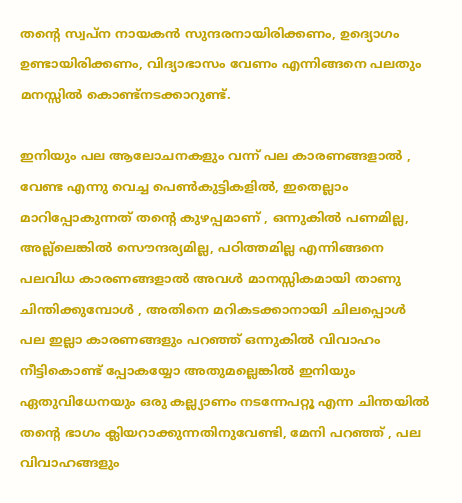തന്റെ സ്വപ്ന നായകന്‍ സുന്ദരനായിരിക്കണം, ഉദ്യൊഗം ഉണ്ടായിരിക്കണം, വിദ്യാഭാസം വേണം എന്നിങ്ങനെ പലതും മനസ്സില്‍ കൊണ്ട്നടക്കാറുണ്ട്.

ഇനിയും പല ആലോചനകളും വന്ന് പല കാരണങ്ങളാല്‍ , വേണ്ട എന്നു വെച്ച പെണ്‍കുട്ടികളില്‍, ഇതെല്ലാം മാറിപ്പോകുന്നത് തന്റെ കുഴപ്പമാണ് , ഒന്നുകില്‍ പണമില്ല, അല്ല്ലെങ്കില്‍ സൌന്ദര്യമില്ല, പഠിത്തമില്ല എന്നിങ്ങനെ പലവിധ കാരണങ്ങളാല്‍ അവള്‍ മാനസ്സികമായി താണു ചിന്തിക്കുമ്പോള്‍ , അതിനെ മറികടക്കാനായി ചിലപ്പൊള്‍ പല ഇല്ലാ‍ കാരണങ്ങളും പറഞ്ഞ് ഒന്നുകില്‍ വിവാഹം നീട്ടികൊണ്ട് പ്പോകയ്യോ അതുമല്ലെങ്കില്‍ ഇനിയും ഏതുവിധേനയും ഒരു കല്ല്യാണം നടന്നേപറ്റൂ എന്ന ചിന്തയില്‍ തന്റെ ഭാഗം ക്ലിയറാക്കുന്നതിനുവേണ്ടി, മേനി പറഞ്ഞ് , പല വിവാഹങ്ങളും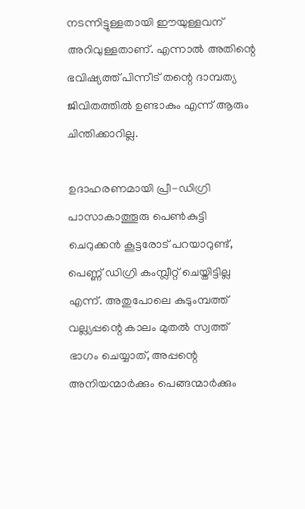നടന്നിട്ടുള്ളതായി ഈയുള്ളവന് അറിവുള്ളതാണ്. എന്നാല്‍ അതിന്റെ ഭവിഷ്യത്ത് പിന്നീട് തന്റെ ദാമ്പത്യ ജിവിതത്തില്‍ ഉണ്ടാകും എന്ന് ആരും ചിന്തിക്കാറില്ല.

ഉദാഹരണമായി പ്രീ-ഡിഗ്രി പാസാകാത്തൂരു പെണ്‍കുട്ടി ചെറുക്കന്‍ കൂട്ടരോട് പറയാറുണ്ട്, പെണ്ണ് ഡിഗ്രി കംമ്പ്ലീറ്റ് ചെയ്തിട്ടില്ല എന്ന്. അതുപോലെ കുടുംമ്പത്ത് വല്ല്യപ്പന്റെ കാലം മുതല്‍ സ്വത്ത് ഭാഗം ചെയ്യാത്, അപ്പന്റെ അനിയന്മാര്‍ക്കും പെങ്ങന്മാര്‍ക്കും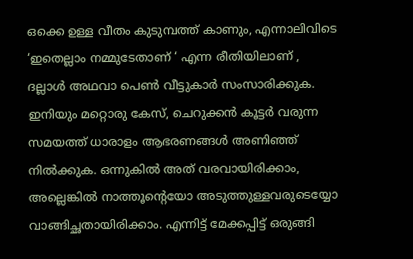ഒക്കെ ഉള്ള വീതം കുടുമ്പത്ത് കാണും, എന്നാലിവിടെ ‘ഇതെല്ലാം നമ്മുടേതാണ് ‘ എന്ന രീതിയിലാണ് , ദല്ലാള്‍ അഥവാ പെണ്‍ വീട്ടുകാര്‍ സംസാരിക്കുക. ഇനിയും മറ്റൊരു കേസ്, ചെറുക്കന്‍ കൂട്ടര്‍ വരുന്ന സമയത്ത് ധാരാളം ആഭരണങ്ങള്‍ അണിഞ്ഞ് നില്‍ക്കുക. ഒന്നുകില്‍ അത് വരവായിരിക്കാം, അല്ലെങ്കില്‍ നാത്തൂന്റെയോ അടുത്തുള്ളവരുടെയ്യോ വാങ്ങിച്ഛതായിരിക്കാം. എന്നിട്ട് മേക്കപ്പിട്ട് ഒരുങ്ങി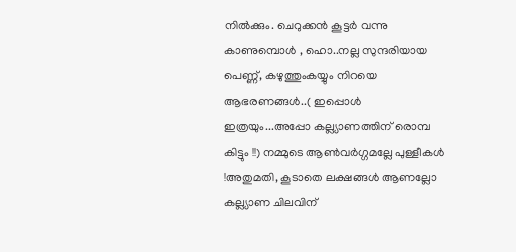നില്‍ക്കും. ചെറുക്കന്‍ കൂട്ടര്‍ വന്നു കാണുമ്പൊള്‍ , ഹൊ..നല്ല സുന്ദരിയായ പെണ്ണ്, കഴുത്തുംകയ്യും നിറയെ ആഭരണങ്ങള്‍..( ഇപ്പൊള്‍ ഇത്രയും...അപ്പോ കല്ല്യാണത്തിന് രൊമ്പ കിട്ടും !!) നമ്മുടെ ആണ്‍വര്‍ഗ്ഗമല്ലേ പുള്ളീകള്‍ !അതുമതി, കൂടാതെ ലക്ഷങ്ങള്‍ ആണല്ലോ കല്ല്യാണ ചിലവിന്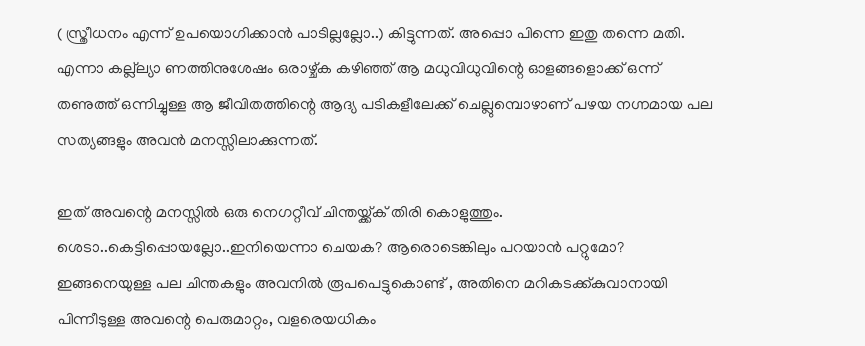( സ്ത്രീധനം എന്ന് ഉപയൊഗിക്കാന്‍ പാടില്ലല്ലോ..) കിട്ടുന്നത്. അപ്പൊ പിന്നെ ഇതു തന്നെ മതി. എന്നാ കല്ല്ല്യാ ണത്തിനുശേഷം ഒരാഴ്ച്ക കഴിഞ്ഞ് ആ മധുവിധുവിന്റെ ഓളങ്ങളൊക്ക് ഒന്ന് തണുത്ത് ഒന്നിച്ചുള്ള ആ ജീവിതത്തിന്റെ ആദ്യ പടികളീലേക്ക് ചെല്ലുമ്പൊഴാണ് പഴയ നഗ്നമായ പല സത്യങ്ങളും അവന്‍ മനസ്സിലാക്കുന്നത്.

ഇത് അവന്റെ മനസ്സില്‍ ഒരു നെഗറ്റീവ് ചിന്തയ്ക്ക്ക് തിരി കൊളുത്തും. ശെടാ..കെട്ടിപ്പൊയല്ലോ..ഇനിയെന്നാ ചെയക? ആരൊടെങ്കിലും പറയാന്‍ പറ്റുമോ? ഇങ്ങനെയുള്ള പല ചിന്തകളും അവനില്‍ രൂപപെട്ടുകൊണ്ട് , അതിനെ മറികടക്ക്കുവാനായി പിന്നീടുള്ള അവന്റെ പെരുമാറ്റം, വളരെയധികം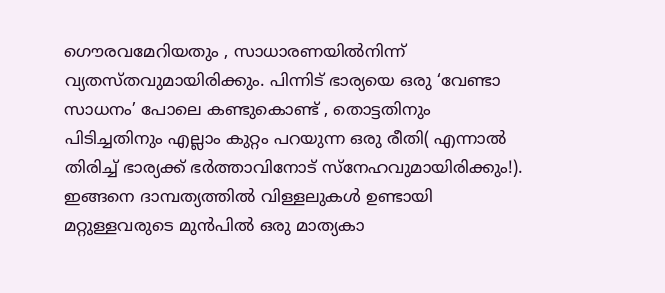ഗൌരവമേറിയതും , സാധാരണയില്‍നിന്ന് വ്യതസ്തവുമായിരിക്കും. പിന്നിട് ഭാര്യയെ ഒരു ‘വേണ്ടാ സാധനം’ പോലെ കണ്ടുകൊണ്ട് , തൊട്ടതിനും പിടിച്ചതിനും എല്ലാം കുറ്റം പറയുന്ന ഒരു രീതി( എന്നാല്‍ തിരിച്ച് ഭാര്യക്ക് ഭര്‍ത്താവിനോട് സ്നേഹവുമായിരിക്കും!). ഇങ്ങനെ ദാമ്പത്യത്തില്‍ വിള്ളലുകള്‍ ഉണ്ടായി മറ്റുള്ളവരുടെ മുന്‍പില്‍ ഒരു മാത്യകാ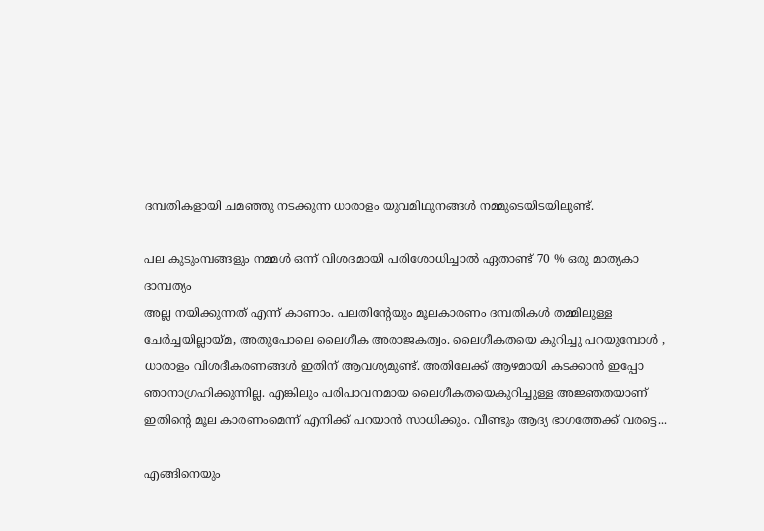ദമ്പതികളായി ചമഞ്ഞു നടക്കുന്ന ധാരാളം യുവമിഥുനങ്ങള്‍ നമ്മുടെയിടയിലുണ്ട്.

പല കുടുംമ്പങ്ങളും നമ്മള്‍ ഒന്ന് വിശദമായി പരിശോധിച്ചാല്‍ ഏതാണ്ട് 70 % ഒരു മാത്യകാ ദാമ്പത്യം
അല്ല നയിക്കുന്നത് എന്ന് കാണാം. പലതിന്റേയും മൂലകാരണം ദമ്പതികള്‍ തമ്മിലുള്ള ചേര്‍ച്ചയില്ലായ്മ, അതുപോലെ ലൈഗീക അരാജകത്വം. ലൈഗീകതയെ കുറിച്ചു പറയുമ്പോള്‍ , ധാരാളം വിശദീകരണങ്ങള്‍ ഇതിന് ആവശ്യമുണ്ട്. അതിലേക്ക് ആഴമായി കടക്കാന്‍ ഇപ്പോ ഞാനാഗ്രഹിക്കുന്നില്ല. എങ്കിലും പരിപാവനമായ ലൈഗീകതയെകുറിച്ചുള്ള അജ്ഞതയാണ് ഇതിന്റെ മൂല കാ‍രണംമെന്ന് എനിക്ക് പറയാന്‍ സാധിക്കും. വീണ്ടും ആദ്യ ഭാഗത്തേക്ക് വരട്ടെ...

എങ്ങിനെയും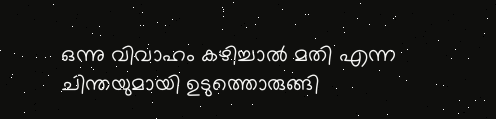ഒന്നു വിവാഹം കഴിച്ചാല്‍ മതി എന്ന ചിന്തയുമായി ഉടുത്തൊരുങ്ങി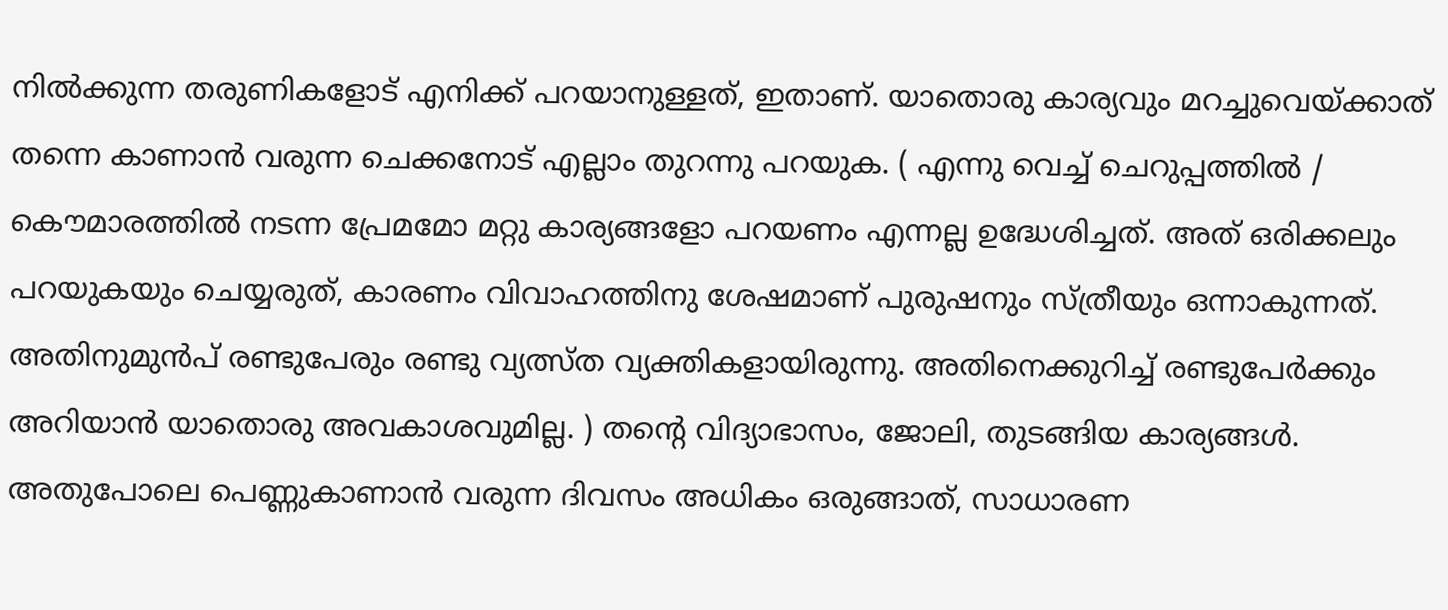നില്‍ക്കുന്ന തരുണികളോ‍ട് എനിക്ക് പറയാനുള്ളത്, ഇതാണ്. യാതൊരു കാര്യവും മറച്ചുവെയ്ക്കാത് തന്നെ കാണാന്‍ വരുന്ന ചെക്കനോട് എല്ലാം തുറന്നു പറയുക. ( എന്നു വെച്ച് ചെറുപ്പത്തില്‍ / കൌമാരത്തില്‍ നടന്ന പ്രേമമോ മറ്റു കാര്യങ്ങളോ പറയണം എന്നല്ല ഉദ്ധേശിച്ചത്. അത് ഒരിക്കലും പറയുകയും ചെയ്യരുത്, കാരണം വിവാഹത്തിനു ശേഷമാണ് പുരുഷനും സ്ത്രീയും ഒന്നാകുന്നത്. അതിനുമുന്‍പ് രണ്ടുപേരും രണ്ടു വ്യത്സ്ത വ്യക്തികളായിരുന്നു. അതിനെക്കുറിച്ച് രണ്ടുപേര്‍ക്കും അറിയാന്‍ യാതൊരു അവകാശവുമില്ല. ) തന്റെ വിദ്യാഭാസം, ജോലി, തുടങ്ങിയ കാര്യങ്ങള്‍. അതുപോലെ പെണ്ണുകാണാന്‍ വരുന്ന ദിവസം അധികം ഒരുങ്ങാത്, സാധാരണ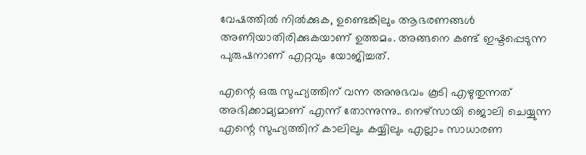വേഷത്തില്‍ നില്‍ക്കുക, ഉണ്ടെങ്കിലും ആഭരണങ്ങള്‍ അണിയാതിരിക്കുകയാണ് ഉത്തമം. അങ്ങനെ കണ്ട് ഇഷ്ടപ്പെടുന്ന പുരുഷനാണ് എറ്റവും യോജിച്ചത്.

എന്റെ ഒരു സുഹ്യത്തിന് വന്ന അനുഭവം കൂടി എഴുതുന്നത് അഭിക്കാമ്യമാണ് എന്ന് തോന്നുന്നു.. നെഴ്സായി ജൊലി ചെയ്യുന്ന എന്റെ സുഹ്യത്തിന് കാലിലും കയ്യിലും എല്ലാം സാധാരണ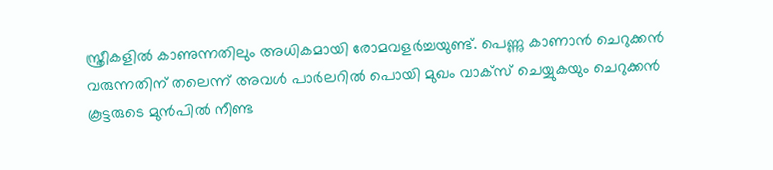സ്ത്രീകളില്‍ കാണുന്നതിലും അധികമായി രോമവളര്‍ച്ചയുണ്ട്. പെണ്ണു കാണാന്‍ ചെറുക്കന്‍ വരുന്നതിന് തലെന്ന് അവള്‍ പാര്‍ലറില്‍ പൊയി മുഖം വാക്സ് ചെയ്യുകയും ചെറുക്കന്‍ കൂട്ടരുടെ മുന്‍പില്‍ നീണ്ട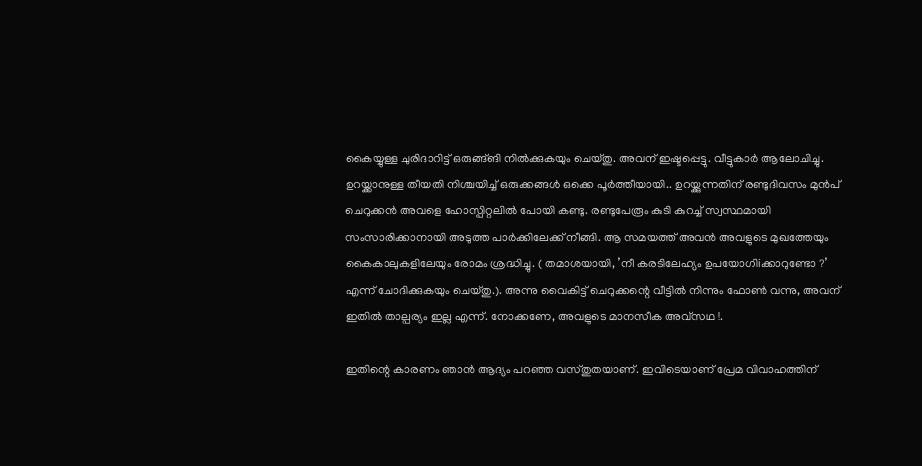കൈയ്യുള്ള ചുരിദാറിട്ട് ഒരുങ്ങ്ങി നില്‍ക്കുകയും ചെയ്തു. അവന് ഇഷ്ടപ്പെട്ടു. വീട്ടുകാര്‍ ആലോചിച്ചു. ഉറയ്ക്കാനുള്ള തീയതി നിശ്ചയിച്ച് ഒരുക്കങ്ങള്‍ ഒക്കെ പൂര്‍ത്തീയായി.. ഉറയ്ക്കുന്നതിന് രണ്ടുദിവസം മുന്‍പ് ചെറുക്കന്‍ അവളെ ഹോസ്പിറ്റലില്‍ പോയി കണ്ടു. രണ്ടുപേരൂം കുടി കുറച്ച് സ്വസ്ഥമായി സംസാരിക്കാനായി അടുത്ത പാര്‍ക്കിലേക്ക് നീങ്ങി. ആ സമയത്ത് അവന്‍ അവളുടെ മുഖത്തേയും കൈകാലുകളിലേയും രോമം ശ്രദ്ധിച്ചു. ( തമാശയായി, ’നീ കരടിലേഹ്യം ഉപയോഗിiക്കാറുണ്ടോ ?’ എന്ന് ചോദിക്കുകയും ചെയ്തു.). അന്നു വൈകിട്ട് ചെറുക്കന്റെ വീട്ടില്‍ നിന്നും ഫോണ്‍ വന്നു, അവന് ഇതില്‍ താല്പര്യം ഇല്ല എന്ന്. നോക്കണേ, അവളുടെ മാനസീക അവ്സഥ !.

ഇതിന്റെ കാരണം ഞാന്‍ ആദ്യം പറഞ്ഞ വസ്തുതയാണ്. ഇവിടെയാണ് പ്രേമ വിവാഹത്തിന്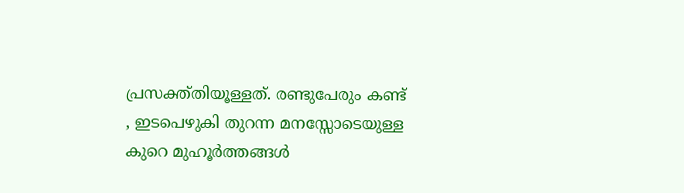പ്രസക്ത്തിയൂള്ളത്. രണ്ടുപേരും കണ്ട് , ഇടപെഴുകി തുറന്ന മനസ്സോടെയുള്ള കുറെ മുഹൂര്‍ത്തങ്ങള്‍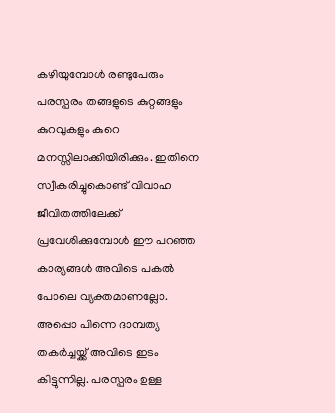കഴിയുമ്പോള്‍ രണ്ടുപേരും പരസ്പരം തങ്ങളുടെ കുറ്റങ്ങളും കുറവുകളും കുറെ മനസ്സിലാക്കിയിരിക്കും. ഇതിനെ സ്വീകരിച്ചുകൊണ്ട് വിവാഹ ജീവിതത്തിലേക്ക് പ്രവേശിക്കുമ്പോള്‍ ഈ പറഞ്ഞ കാര്യങ്ങള്‍ അവിടെ പകല്‍ പോലെ വ്യക്തമാണല്ലോ. അപ്പൊ പിന്നെ ദാമ്പത്യ തകര്‍ച്ചയ്ക്ക് അവിടെ ഇടം കിട്ടുന്നില്ല. പരസ്പരം ഉള്ള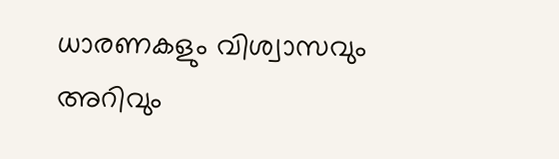ധാരണകളും വിശ്വാസവും അറിവും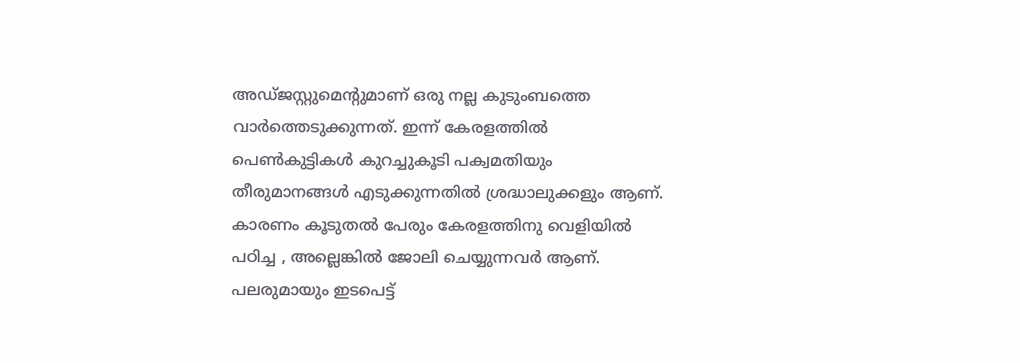അഡ്ജസ്റ്റുമെന്റുമാണ് ഒരു നല്ല കുടുംബത്തെ വാര്‍ത്തെടുക്കുന്നത്. ഇന്ന് കേരളത്തില്‍ പെണ്‍കുട്ടികള്‍ കുറച്ചുകൂടി പക്വമതിയും തീരുമാനങ്ങള്‍ എടുക്കുന്നതില്‍ ശ്രദ്ധാലുക്കളും ആണ്. കാരണം കൂടുതല്‍ പേരും കേരളത്തിനു വെളിയില്‍ പഠിച്ച , അല്ലെങ്കില്‍ ജോലി ചെയ്യുന്നവര്‍ ആണ്. പലരുമായും ഇടപെട്ട്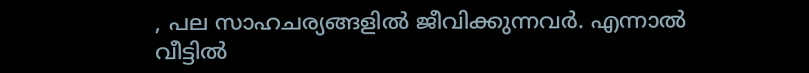, പല സാഹചര്യങ്ങളില്‍ ജീവിക്കുന്നവര്‍. എന്നാല്‍ വീട്ടില്‍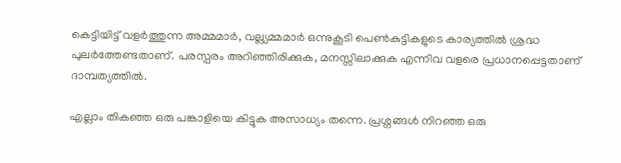കെട്ടിയിട്ട് വളര്‍ത്തുന്ന അമ്മമാര്‍, വല്ല്യമ്മമാര്‍ ഒന്നുകൂടി പെണ്‍കുട്ടികളുടെ കാര്യത്തില്‍ ശ്രദ്ധ പുലര്‍ത്തേണ്ടതാണ്. പരസ്പരം അറിഞ്ഞിരിക്കുക, മനസ്സിലാക്കുക എന്നിവ വളരെ പ്രധാനപ്പെട്ടതാണ് ദാമ്പത്യത്തില്‍.

എല്ലാം തികഞ്ഞ ഒരു പങ്കാളിയെ കിട്ടുക അസാധ്യം തന്നെ. പ്രശ്നങ്ങള്‍ നിറഞ്ഞ ഒരു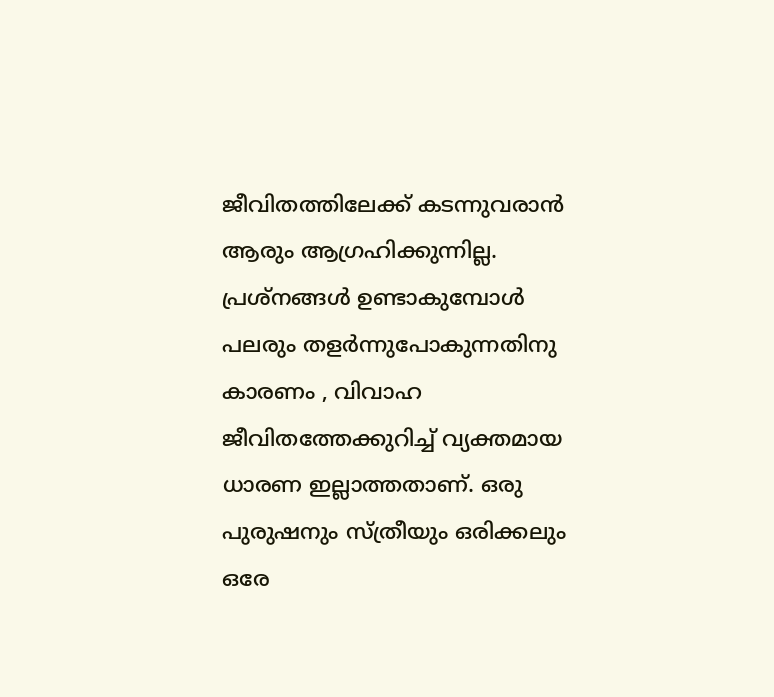ജീവിതത്തിലേക്ക് കടന്നുവരാന്‍ ആരും ആഗ്രഹിക്കുന്നില്ല. പ്രശ്നങ്ങള്‍ ഉണ്ടാകുമ്പോള്‍ പലരും തളര്‍ന്നുപോകുന്നതിനു കാരണം , വിവാഹ ജീവിതത്തേക്കുറിച്ച് വ്യക്തമായ ധാരണ ഇല്ലാത്തതാണ്. ഒരു പുരുഷനും സ്ത്രീയും ഒരിക്കലും ഒരേ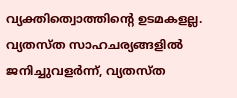വ്യക്തിത്വൊത്തിന്റെ ഉടമകളല്ല. വ്യതസ്ത സാഹചര്യങ്ങളില്‍ ജനിച്ചുവളര്‍ന്ന്, വ്യതസ്ത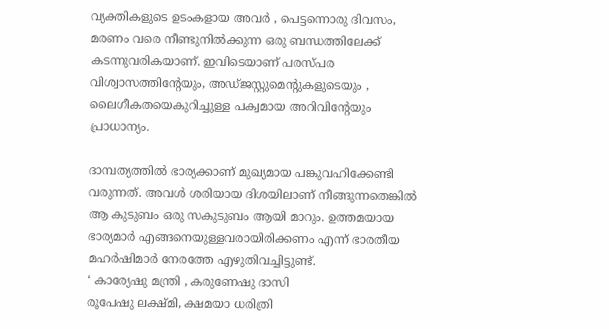വ്യക്തികളുടെ ഉടംകളായ അവര്‍ , പെട്ടന്നൊരു ദിവസം, മരണം വരെ നീണ്ടുനില്‍ക്കുന്ന ഒരു ബന്ധത്തിലേക്ക് കടന്നുവരികയാണ്. ഇവിടെയാണ് പരസ്പര വിശ്വാസത്തിന്റേയും, അഡ്ജസ്റ്റുമെന്റുകളുടെയും , ലൈഗീകതയെകുറിച്ചുള്ള പക്വമായ അറിവിന്റേയും പ്രാധാന്യം.

ദാമ്പത്യത്തില്‍ ഭാര്യക്കാണ് മുഖ്യമായ പങ്കുവഹിക്കേണ്ടി വരുന്നത്. അവള്‍ ശരിയായ ദിശയിലാണ് നീങ്ങുന്നതെങ്കില്‍ ആ കുടുബം ഒരു സകുടുബം ആയി മാറും. ഉത്തമയായ ഭാര്യമാര്‍ എങ്ങനെയുള്ളവരായിരിക്കണം എന്ന് ഭാരതീയ മഹര്‍ഷിമാര്‍ നേരത്തേ എഴുതിവച്ചിട്ടുണ്ട്.
‘ കാര്യേഷു മന്ത്രി , കരുണേഷു ദാസി
രൂപേഷു ലക്ഷ്മി, ക്ഷമയാ ധരിത്രി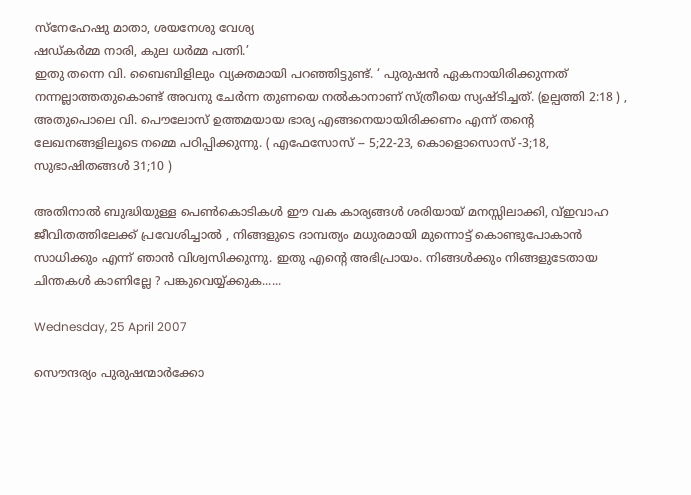സ്നേഹേഷു മാതാ, ശയനേശു വേശ്യ
ഷഡ്കര്‍മ്മ നാരി, കുല ധര്‍മ്മ പത്നി.’
ഇതു തന്നെ വി. ബൈബിളിലും വ്യക്തമായി പറഞ്ഞിട്ടുണ്ട്. ‘ പുരുഷന്‍ ഏകനായിരിക്കുന്നത് നന്നല്ലാത്തതുകൊണ്ട് അവനു ചേര്‍ന്ന തുണയെ നല്‍കാനാണ് സ്ത്രീയെ സ്യഷ്ടിച്ചത്. (ഉല്പത്തി 2:18 ) , അതുപൊലെ വി. പൌലോസ് ഉത്തമയാ‍യ ഭാര്യ എങ്ങനെയായിരിക്കണം എന്ന് തന്റെ ലേഖനങ്ങളിലൂടെ നമ്മെ പഠിപ്പിക്കുന്നു. ( എഫേസോസ് -- 5;22-23, കൊളൊസൊസ് -3;18, സുഭാഷിതങ്ങള്‍ 31;10 )

അതിനാല്‍ ബുദ്ധിയുള്ള പെണ്‍കൊടികള്‍ ഈ വക കാര്യങ്ങള്‍ ശരിയായ് മനസ്സിലാക്കി, വ്ഇവാഹ ജീവിതത്തിലേക്ക് പ്രവേശിച്ചാല്‍ , നിങ്ങളുടെ ദാമ്പത്യം മധുരമായി മുന്നൊട്ട് കൊണ്ടുപോകാ‍ന്‍ സാധിക്കും എന്ന് ഞാന്‍ വിശ്വസിക്കുന്നു. ഇതു എന്റെ അഭിപ്രായം. നിങ്ങള്‍ക്കും നിങ്ങളുടേതായ ചിന്തകള്‍ കാണില്ലേ ? പങ്കുവെയ്യ്ക്കുക......

Wednesday, 25 April 2007

സൌന്ദര്യം പുരുഷന്മാര്‍ക്കോ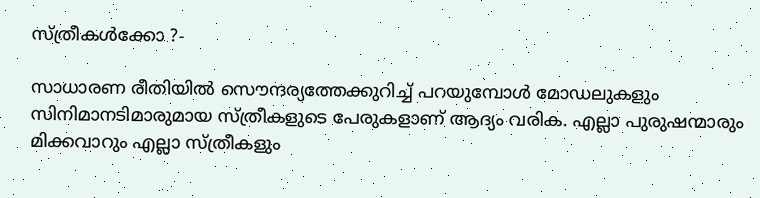സ്ത്രീകള്‍ക്കോ ?-

സാധാരണ രീതിയില്‍ സൌന്ദര്യത്തേക്കുറിച്ച് പറയുമ്പോള്‍ മോഡലുകളും സിനിമാനടിമാരുമായ സ്ത്രീകളുടെ പേരുകളാണ് ആദ്യം വരിക. എല്ലാ പുരുഷന്മാരും മിക്കവാറും എല്ലാ സ്ത്രീകളും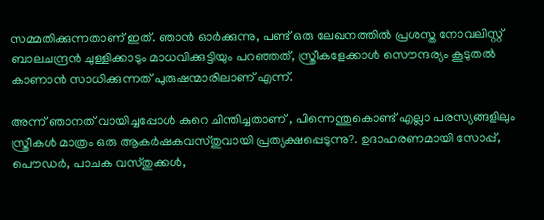സമ്മതിക്കുന്നതാണ് ഇത്. ഞാന്‍ ഓര്‍ക്കുന്നു, പണ്ട് ഒരു ലേഖനത്തില്‍ പ്രശസ്ത നോവലിസ്റ്റ് ബാലചന്ദ്രന്‍ ചുള്ളിക്കാടും മാധവിക്കുട്ടിയും പറഞ്ഞത്, സ്ത്രീകളേക്കാള്‍ സൌന്ദര്യം കൂടുതല്‍ കാണാന്‍ സാധിക്കുന്നത് പുരുഷന്മാരിലാണ് എന്ന്.

അന്ന് ഞാനത് വായിച്ചപ്പോള്‍ കുറെ ചിന്തിച്ചതാണ് , പിന്നെന്തുകൊണ്ട് എല്ലാ പരസ്യങ്ങളിലും സ്ത്രീകള്‍ മാത്രം ഒരു ആകര്‍ഷകവസ്തുവായി പ്രത്യക്ഷപ്പെടുന്നു?. ഉദാഹരണമായി സോപ്പ്, പൌഡര്‍, പാചക വസ്തുക്കള്‍,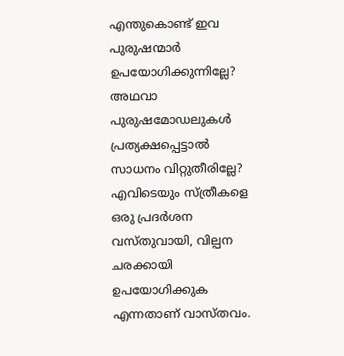എന്തുകൊണ്ട് ഇവ പുരുഷന്മാര്‍ ഉപയോഗിക്കുന്നില്ലേ? അഥവാ പുരുഷമോഡലുകള്‍ പ്രത്യക്ഷപ്പെട്ടാല്‍ സാധനം വിറ്റുതീരില്ലേ?
എവിടെയും സ്ത്രീകളെ ഒരു പ്രദര്‍ശന വസ്തുവായി, വില്പന ചരക്കായി ഉപയോഗിക്കുക എന്നതാണ് വാസ്തവം.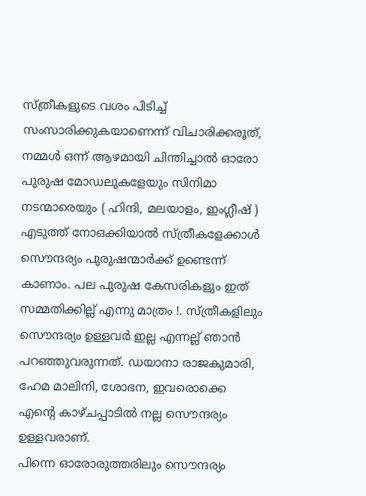സ്ത്രീകളുടെ വശം പിടിച്ച് സംസാരിക്കുകയാണെന്ന് വിചാരിക്കരൂത്, നമ്മള്‍ ഒന്ന് ആഴമായി ചിന്തിച്ചാല്‍ ഓരോ പുരുഷ മോഡലുകളേയും സിനിമാ നടന്മാരെയും ( ഹിന്ദി, മലയാളം, ഇംഗ്ലീഷ് ) എടുത്ത് നോഒക്കിയാല്‍ സ്ത്രീകളേക്കാള്‍ സൌന്ദര്യം പുരുഷന്മാര്‍ക്ക് ഉണ്ടെന്ന് കാണാം. പല പുരുഷ കേസരികളും ഇത് സമ്മതിക്കില്ല് എന്നു മാത്രം !. സ്ത്രീകളിലും സൌന്ദര്യം ഉള്ളവര്‍ ഇല്ല എന്നല്ല് ഞാന്‍ പറഞ്ഞുവരുന്നത്. ഡയാനാ രാജകുമാരി, ഹേമ മാലിനി, ശോഭന, ഇവരൊക്കെ എന്റെ കാഴ്ചപ്പാടില്‍ നല്ല സൌന്ദര്യം ഉള്ളവരാണ്.
പിന്നെ ഓരോരുത്തരിലും സൌന്ദര്യം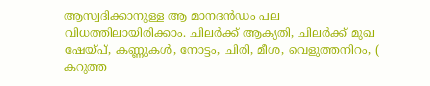ആസ്വദിക്കാനുള്ള ആ മാനദന്‍ഡം പല വിധത്തിലായിരിക്കാം. ചിലര്‍ക്ക് ആക്യതി, ചിലര്‍ക്ക് മുഖ ഷേയ്പ്, കണ്ണുകള്‍, നോട്ടം, ചിരി, മീശ, വെളുത്തനിറം, ( കറുത്ത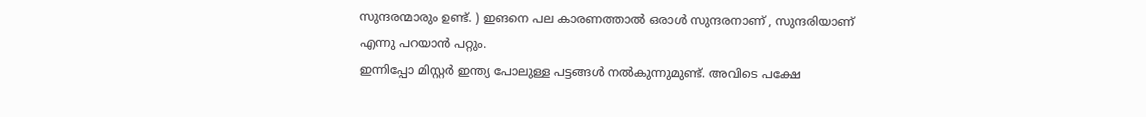സുന്ദരന്മാരും ഉണ്ട്. ) ഇങനെ പല കാരണത്താല്‍ ഒരാള്‍ സുന്ദരനാണ് , സുന്ദരിയാണ് എന്നു പറയാന്‍ പറ്റും.
ഇന്നിപ്പോ മിസ്റ്റര്‍ ഇന്ത്യ പോലുള്ള പട്ടങ്ങള്‍ നല്‍കുന്നുമുണ്ട്. അവിടെ പക്ഷേ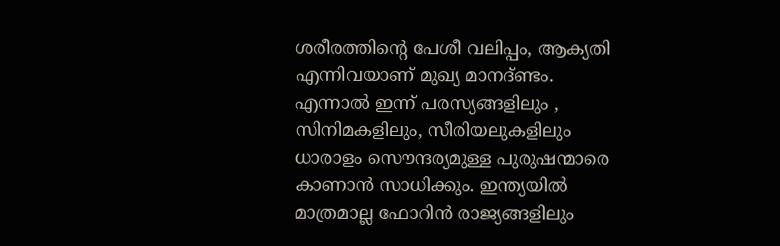ശരീരത്തിന്റെ പേശീ വലിപ്പം, ആക്യതി എന്നിവയാണ് മുഖ്യ മാനദ്ണ്ടം. എന്നാല്‍ ഇന്ന് പരസ്യങ്ങളിലും , സിനിമകളിലും, സീരിയലുകളിലും ധാരാളം സൌന്ദര്യമുള്ള പുരുഷന്മാരെ കാണാന്‍ സാധിക്കും. ഇന്ത്യയില്‍ മാത്രമാല്ല‍ ഫോറിന്‍ രാജ്യങ്ങളിലും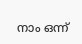നാം ഒന്ന്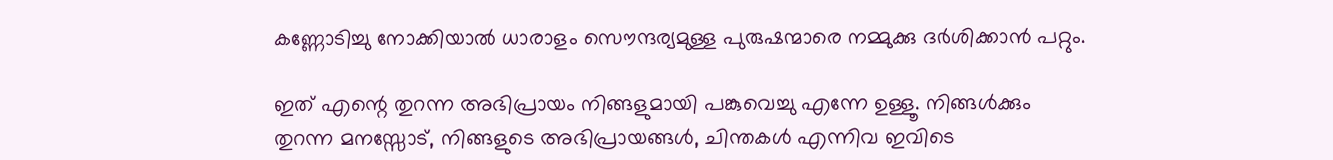കണ്ണോടിച്ചു നോക്കിയാല്‍ ധാരാളം സൌന്ദര്യമുള്ള പുരുഷന്മാരെ നമ്മുക്കു ദര്‍ശിക്കാന്‍ പറ്റും.

ഇത് എന്റെ തുറന്ന അഭിപ്രായം നിങ്ങളുമായി പങ്കുവെച്ചു എന്നേ ഉള്ളൂ. നിങ്ങള്‍ക്കും തുറന്ന മനസ്സോട്, നിങ്ങളുടെ അഭിപ്രായങ്ങള്‍, ചിന്തകള്‍ എന്നിവ ഇവിടെ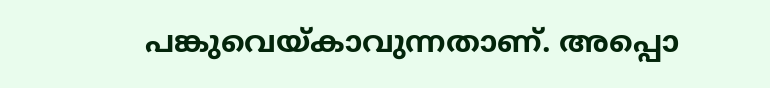പങ്കുവെയ്കാവുന്നതാണ്. അപ്പൊ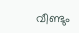വീണ്ടും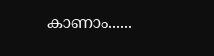കാണാം......